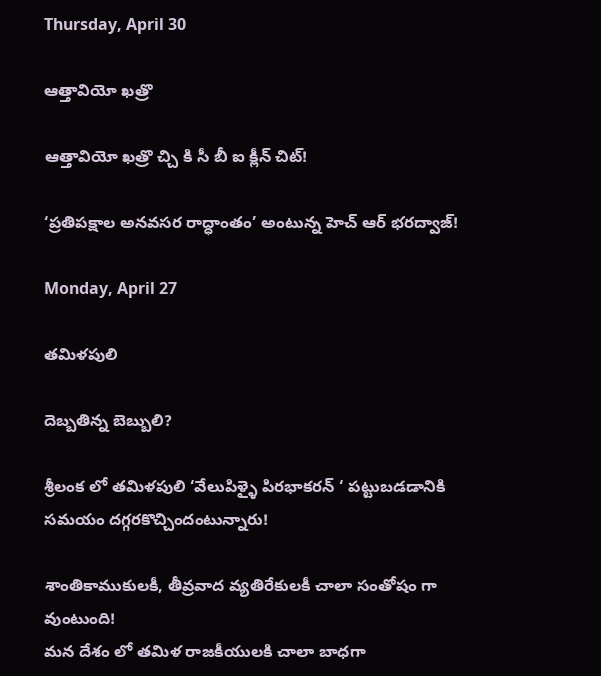Thursday, April 30

ఆత్తావియో ఖత్రొ

ఆత్తావియో ఖత్రొ చ్చి కి సీ బీ ఐ క్లీన్ చిట్!

‘ప్రతిపక్షాల అనవసర రాద్ధాంతం’ అంటున్న హెచ్ ఆర్ భరద్వాజ్!

Monday, April 27

తమిళపులి

దెబ్బతిన్న బెబ్బులి?

శ్రీలంక లో తమిళపులి ‘వేలుపిళ్ళై పిరభాకరన్ ‘ పట్టుబడడానికి సమయం దగ్గరకొచ్చిందంటున్నారు!

శాంతికాముకులకీ, తీవ్రవాద వ్యతిరేకులకీ చాలా సంతోషం గా వుంటుంది!
మన దేశం లో తమిళ రాజకీయులకి చాలా బాధగా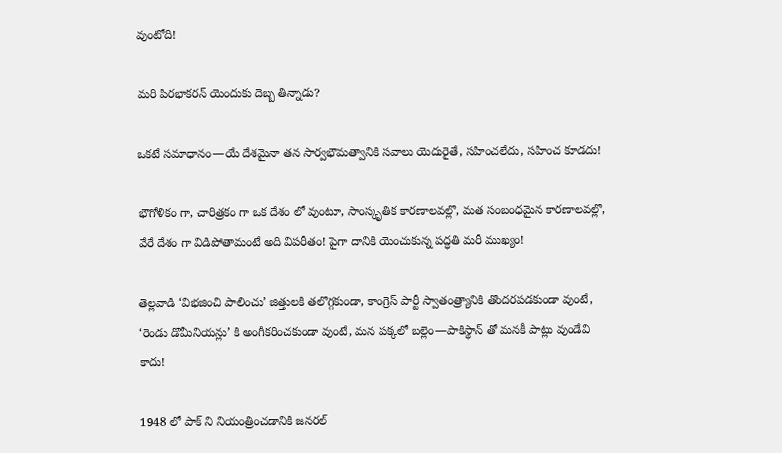వుంటోది!

మరి పిరభాకరన్ యెందుకు దెబ్బ తిన్నాడు?

ఒకటే సమాధానం—యే దేశమైనా తన సార్వభౌమత్వానికి సవాలు యెదురైతే, సహించలేదు, సహించ కూడదు!

భౌగోళికం గా, చారిత్రకం గా ఒక దేశం లో వుంటూ, సాంస్కృతిక కారణాలవల్లొ, మత సంబంధమైన కారణాలవల్లొ, వేరే దేశం గా విడిపోతామంటే అది విపరీతం! పైగా దానికి యెంచుకున్న పద్ధతి మరీ ముఖ్యం!

తెల్లవాడి ‘విభజించి పాలించు’ జిత్తులకి తలొగ్గకుండా, కాంగ్రెస్ పార్టీ స్వాతంత్ర్యానికి తొందరపడకుండా వుంటే, ‘రెండు డొమీనియన్లు’ కి అంగీకరించకుండా వుంటే, మన పక్కలో బల్లెం—పాకిస్థాన్ తో మనకీ పాట్లు వుండేవి కాదు!

1948 లో పాక్ ని నియంత్రించడానికి జనరల్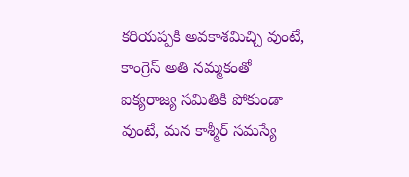కరియప్పకి అవకాశమిచ్చి వుంటే, కాంగ్రెస్ అతి నమ్మకంతో ఐక్యరాజ్య సమితికి పోకుండా వుంటే, మన కాశ్మీర్ సమస్యే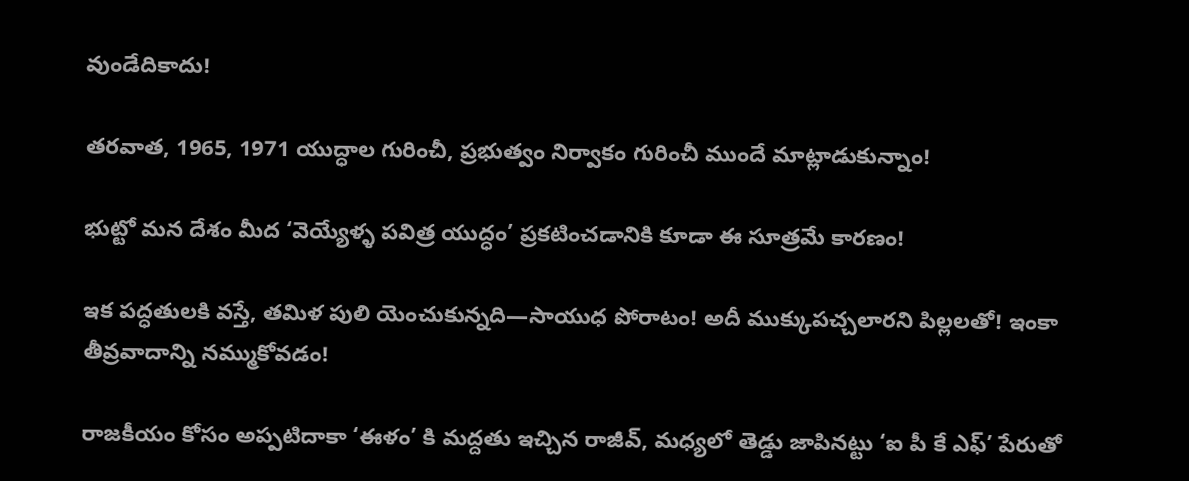వుండేదికాదు!

తరవాత, 1965, 1971 యుద్ధాల గురించీ, ప్రభుత్వం నిర్వాకం గురించీ ముందే మాట్లాడుకున్నాం!

భుట్టో మన దేశం మీద ‘వెయ్యేళ్ళ పవిత్ర యుద్ధం’ ప్రకటించడానికి కూడా ఈ సూత్రమే కారణం!

ఇక పద్ధతులకి వస్తే, తమిళ పులి యెంచుకున్నది—సాయుధ పోరాటం! అదీ ముక్కుపచ్చలారని పిల్లలతో! ఇంకా తీవ్రవాదాన్ని నమ్ముకోవడం!

రాజకీయం కోసం అప్పటిదాకా ‘ఈళం’ కి మద్దతు ఇచ్చిన రాజీవ్, మధ్యలో తెడ్డు జాపినట్టు ‘ఐ పీ కే ఎఫ్’ పేరుతో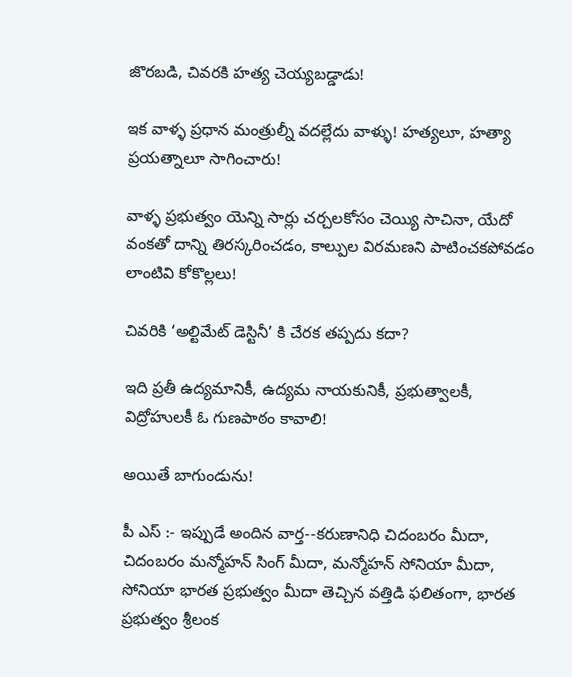జొరబడి, చివరకి హత్య చెయ్యబడ్డాడు!

ఇక వాళ్ళ ప్రధాన మంత్రుల్నీ వదల్లేదు వాళ్ళు! హత్యలూ, హత్యా ప్రయత్నాలూ సాగించారు!

వాళ్ళ ప్రభుత్వం యెన్ని సార్లు చర్చలకోసం చెయ్యి సాచినా, యేదో వంకతో దాన్ని తిరస్కరించడం, కాల్పుల విరమణని పాటించకపోవడం లాంటివి కోకొల్లలు!

చివరికి ‘అల్టిమేట్ డెస్టినీ’ కి చేరక తప్పదు కదా?

ఇది ప్రతీ ఉద్యమానికీ, ఉద్యమ నాయకునికీ, ప్రభుత్వాలకీ, విద్రోహులకీ ఓ గుణపాఠం కావాలి!

అయితే బాగుండును!

పీ ఎస్ :- ఇప్పుడే అందిన వార్త--కరుణానిధి చిదంబరం మీదా, చిదంబరం మన్మోహన్ సింగ్ మీదా, మన్మోహన్ సోనియా మీదా, సోనియా భారత ప్రభుత్వం మీదా తెచ్చిన వత్తిడి ఫలితంగా, భారత ప్రభుత్వం శ్రీలంక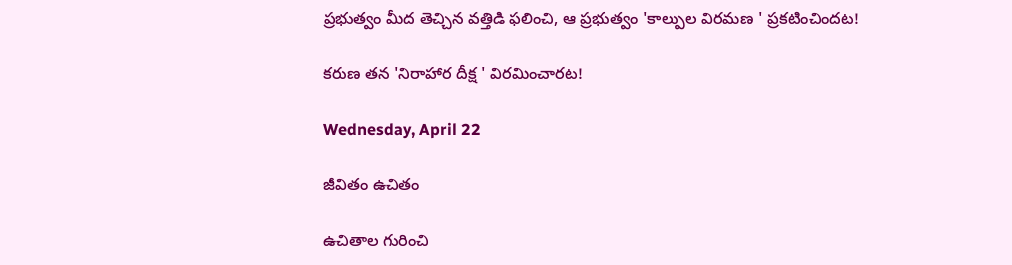ప్రభుత్వం మీద తెచ్చిన వత్తిడి ఫలించి, ఆ ప్రభుత్వం 'కాల్పుల విరమణ ' ప్రకటించిందట!

కరుణ తన 'నిరాహార దీక్ష ' విరమించారట!

Wednesday, April 22

జీవితం ఉచితం

ఉచితాల గురించి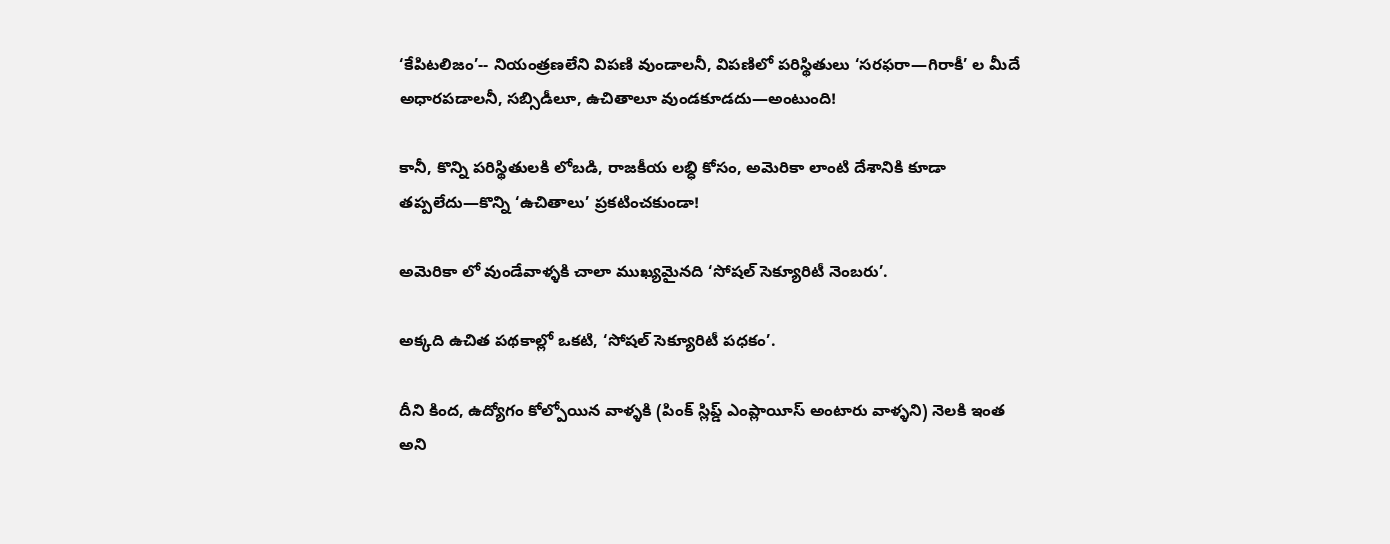‘కేపిటలిజం’-- నియంత్రణలేని విపణి వుండాలనీ, విపణిలో పరిస్థితులు ‘సరఫరా—గిరాకీ’ ల మీదే అధారపడాలనీ, సబ్సిడీలూ, ఉచితాలూ వుండకూడదు—అంటుంది!

కానీ, కొన్ని పరిస్థితులకి లోబడి, రాజకీయ లభ్ధి కోసం, అమెరికా లాంటి దేశానికి కూడా తప్పలేదు—కొన్ని ‘ఉచితాలు’ ప్రకటించకుండా!

అమెరికా లో వుండేవాళ్ళకి చాలా ముఖ్యమైనది ‘సోషల్ సెక్యూరిటీ నెంబరు’.

అక్కది ఉచిత పథకాల్లో ఒకటి, ‘సోషల్ సెక్యూరిటీ పధకం’.

దీని కింద, ఉద్యోగం కోల్పోయిన వాళ్ళకి (పింక్ స్లిప్డ్ ఎంప్లాయీస్ అంటారు వాళ్ళని) నెలకి ఇంత అని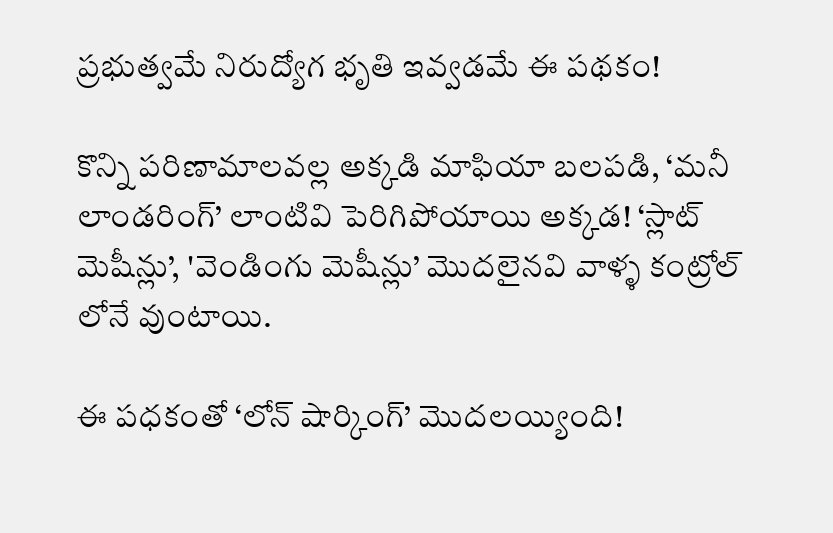ప్రభుత్వమే నిరుద్యోగ భృతి ఇవ్వడమే ఈ పథకం!

కొన్ని పరిణామాలవల్ల అక్కడి మాఫియా బలపడి, ‘మనీ లాండరింగ్’ లాంటివి పెరిగిపోయాయి అక్కడ! ‘స్లాట్ మెషీన్లు’, 'వెండింగు మెషీన్లు’ మొదలైనవి వాళ్ళ కంట్రోల్ లోనే వుంటాయి.

ఈ పధకంతో ‘లోన్ షార్కింగ్’ మొదలయ్యింది!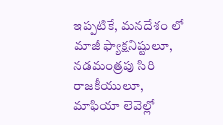ఇప్పటికే, మనదేశం లో మాజీ ఫ్యాక్షనిష్టులూ, నడమంత్రపు సిరి రాజకీయులూ, మాఫియా లెవెల్లో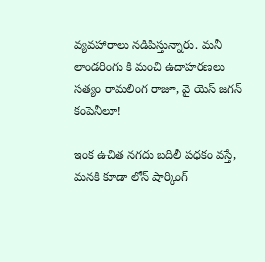వ్యవహారాలు నడిపిస్తున్నారు. మనీ లాండరింగు కి మంచి ఉదాహరణలు సత్యం రామలింగ రాజూ, వై యెస్ జగన్ కంపెనీలూ!

ఇంక ఉచిత నగదు బదిలీ పధకం వస్తే, మనకి కూడా లోన్ షార్కింగ్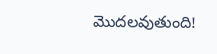మొదలవుతుంది!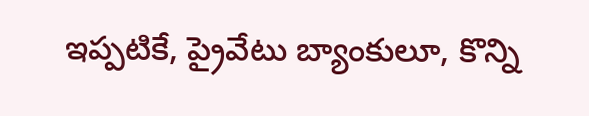ఇప్పటికే, ప్రైవేటు బ్యాంకులూ, కొన్ని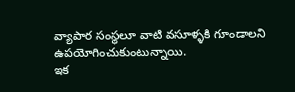వ్యాపార సంస్థలూ వాటి వసూళ్ళకి గూండాలని ఉపయోగించుకుంటున్నాయి.
ఇక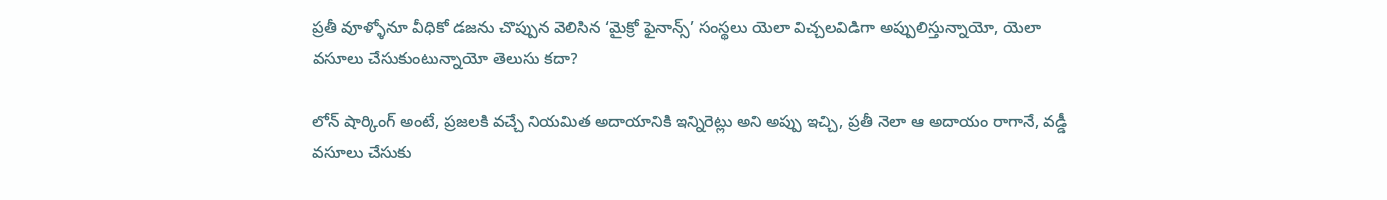ప్రతీ వూళ్ళోనూ వీధికో డజను చొప్పున వెలిసిన ‘మైక్రో ఫైనాన్స్’ సంస్థలు యెలా విచ్చలవిడిగా అప్పులిస్తున్నాయో, యెలా వసూలు చేసుకుంటున్నాయో తెలుసు కదా?

లోన్ షార్కింగ్ అంటే, ప్రజలకి వచ్చే నియమిత అదాయానికి ఇన్నిరెట్లు అని అప్పు ఇచ్చి, ప్రతీ నెలా ఆ అదాయం రాగానే, వడ్డీ వసూలు చేసుకు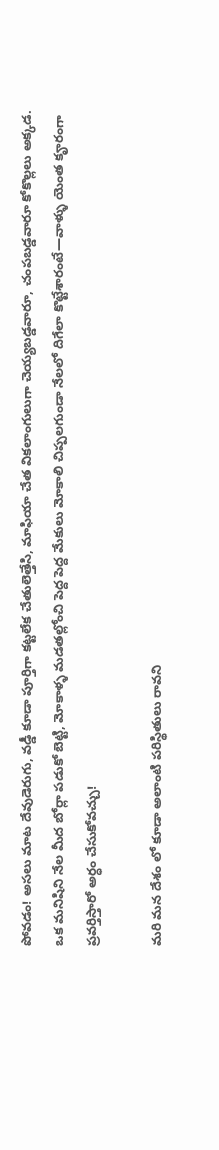పోవడం! అసలు మాట దేవుడెరుగు, వడ్డీ కూడా పూర్తిగా కట్టలేక చేతులెత్తేసి, మాఫియా చేత వికలాంగులుగా చెయ్యబడ్డవారూ, చంపబడ్డవారూ కోకొల్లలు అక్కడ. ఒక మనిషిని నేల మీద బోర్లా పడుకో బెట్టి, మోకాళ్ళ మడతల్లోంచి పెద్ద పెద్ద మేకులు మోకాలి చిప్పలగుండా నేలలో దిగేలా కొట్టేశారంటే—వాళ్ళు యెంత కౄరంగా ప్రవర్తిస్తారో అర్ధం చేసుకోవచ్చు!

మరి మన దేశం లో కూడా అలాంటి పరిస్థితులు రావని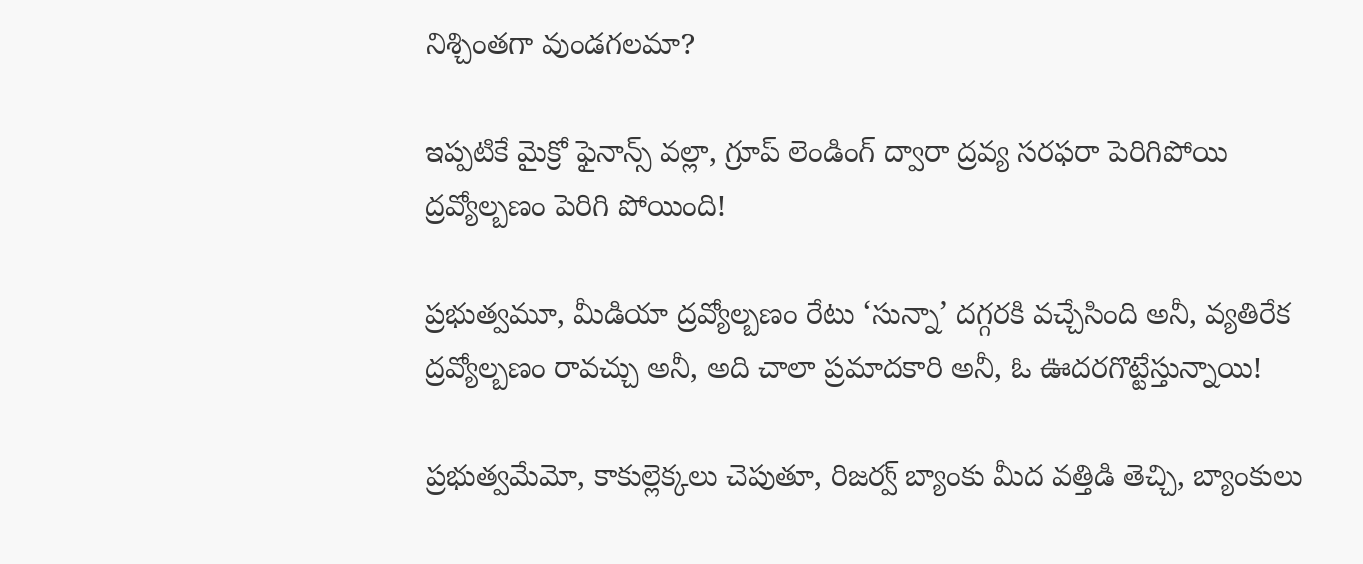నిశ్చింతగా వుండగలమా?

ఇప్పటికే మైక్రో ఫైనాన్స్ వల్లా, గ్రూప్ లెండింగ్ ద్వారా ద్రవ్య సరఫరా పెరిగిపోయి ద్రవ్యోల్బణం పెరిగి పోయింది!

ప్రభుత్వమూ, మీడియా ద్రవ్యోల్బణం రేటు ‘సున్నా’ దగ్గరకి వచ్చేసింది అనీ, వ్యతిరేక ద్రవ్యోల్బణం రావచ్చు అనీ, అది చాలా ప్రమాదకారి అనీ, ఓ ఊదరగొట్టేస్తున్నాయి!

ప్రభుత్వమేమో, కాకుల్లెక్కలు చెపుతూ, రిజర్వ్ బ్యాంకు మీద వత్తిడి తెచ్చి, బ్యాంకులు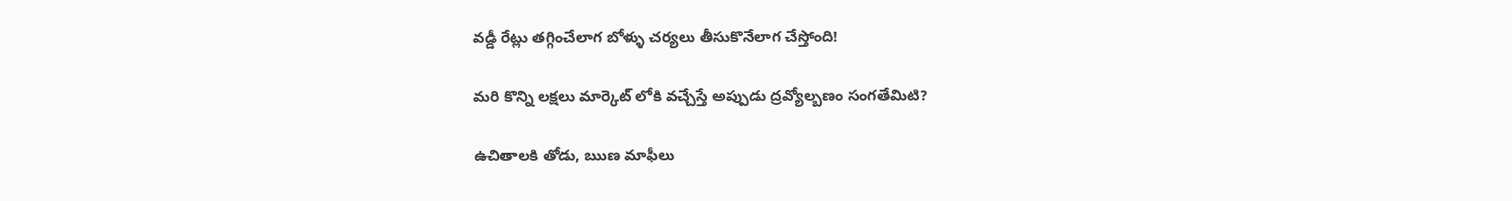వడ్డీ రేట్లు తగ్గించేలాగ బోళ్ళు చర్యలు తీసుకొనేలాగ చేస్తోంది!

మరి కొన్ని లక్షలు మార్కెట్ లోకి వచ్చేస్తే అప్పుడు ద్రవ్యోల్బణం సంగతేమిటి?

ఉచితాలకి తోడు, ఋణ మాఫీలు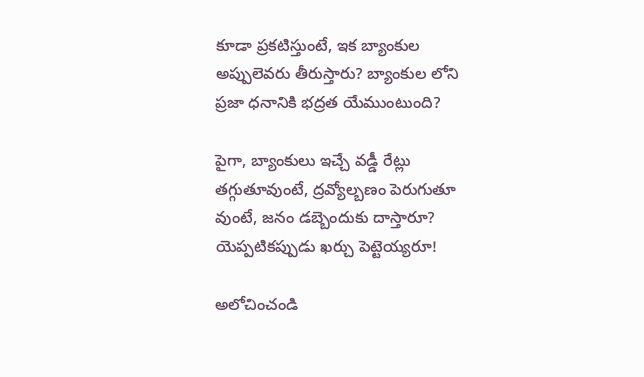కూడా ప్రకటిస్తుంటే, ఇక బ్యాంకుల అప్పులెవరు తీరుస్తారు? బ్యాంకుల లోని ప్రజా ధనానికి భద్రత యేముంటుంది?

పైగా, బ్యాంకులు ఇచ్చే వడ్డీ రేట్లు తగ్గుతూవుంటే, ద్రవ్యోల్బణం పెరుగుతూ వుంటే, జనం డబ్బెందుకు దాస్తారూ? యెప్పటికప్పుడు ఖర్చు పెట్టెయ్యరూ!

అలోచించండి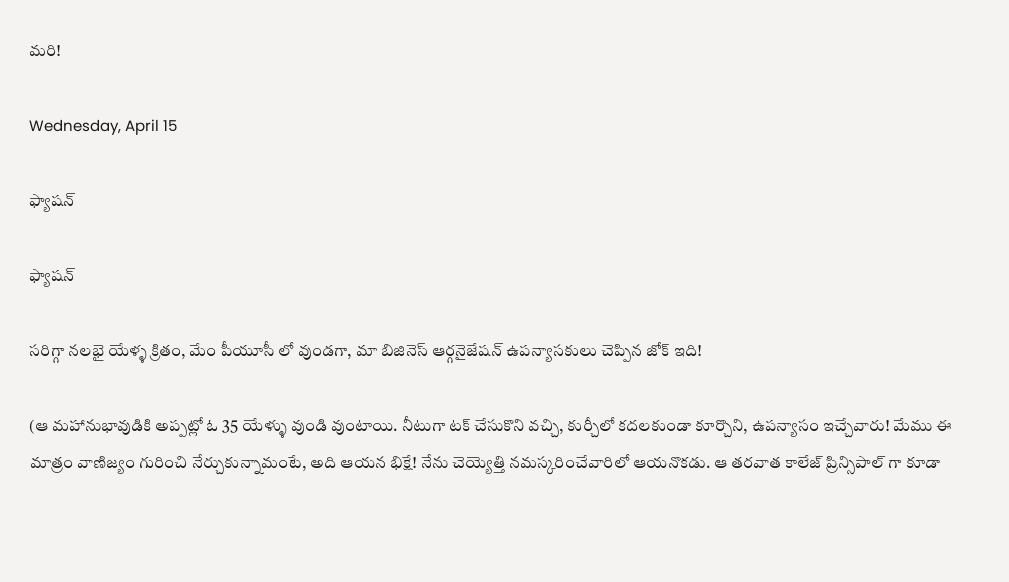మరి!

Wednesday, April 15

ఫ్యాషన్

ఫ్యాషన్

సరిగ్గా నలభై యేళ్ళ క్రితం, మేం పీయూసీ లో వుండగా, మా బిజినెస్ ఆర్గనైజేషన్ ఉపన్యాసకులు చెప్పిన జోక్ ఇది!

(ఆ మహానుభావుడికి అప్పట్లో ఓ 35 యేళ్ళు వుండి వుంటాయి. నీటుగా టక్ చేసుకొని వచ్చి, కుర్చీలో కదలకుండా కూర్చొని, ఉపన్యాసం ఇచ్చేవారు! మేము ఈ మాత్రం వాణిజ్యం గురించి నేర్చుకున్నామంటే, అది ఆయన భిక్షే! నేను చెయ్యెత్తి నమస్కరించేవారిలో ఆయనొకడు. ఆ తరవాత కాలేజ్ ప్రిన్సిపాల్ గా కూడా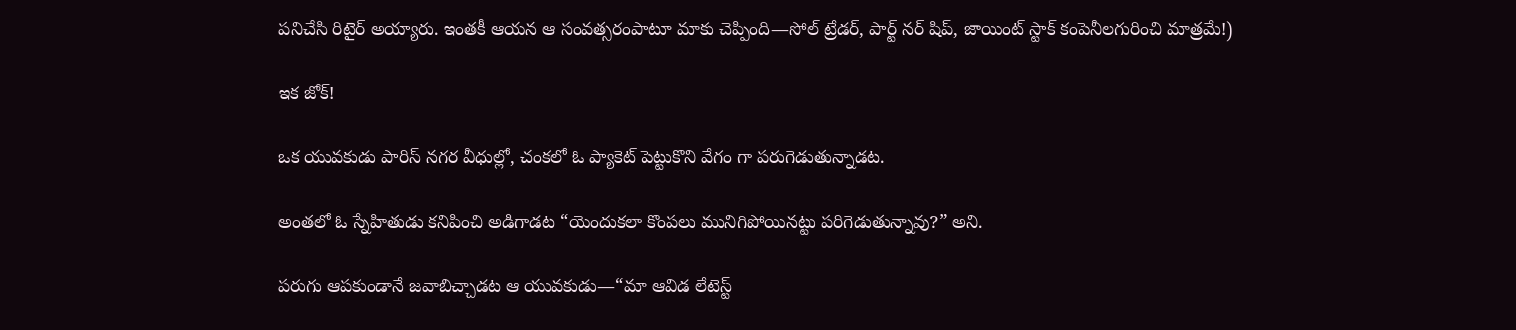పనిచేసి రిటైర్ అయ్యారు. ఇంతకీ ఆయన ఆ సంవత్సరంపాటూ మాకు చెప్పింది—సోల్ ట్రేడర్, పార్ట్ నర్ షిప్, జాయింట్ స్టాక్ కంపెనీలగురించి మాత్రమే!)

ఇక జోక్!

ఒక యువకుడు పారిస్ నగర వీధుల్లో, చంకలో ఓ ప్యాకెట్ పెట్టుకొని వేగం గా పరుగెడుతున్నాడట.

అంతలో ఓ స్నేహితుడు కనిపించి అడిగాడట “యెందుకలా కొంపలు మునిగిపోయినట్టు పరిగెడుతున్నావు?” అని.

పరుగు ఆపకుండానే జవాబిచ్చాడట ఆ యువకుడు—“మా ఆవిడ లేటెస్ట్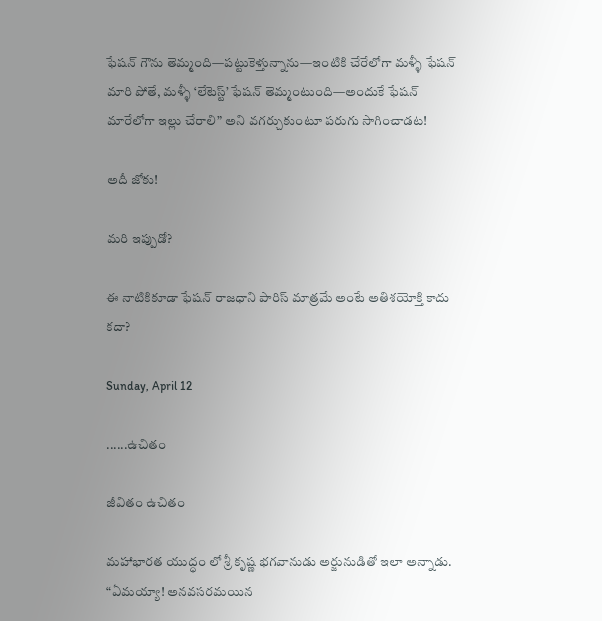ఫేషన్ గౌను తెమ్మంది—పట్టుకెళ్తున్నాను—ఇంటికి చేరేలోగా మళ్ళీ ఫేషన్ మారి పోతే, మళ్ళీ ‘లేటెస్ట్’ ఫేషన్ తెమ్మంటుంది—అందుకే ఫేషన్ మారేలోగా ఇల్లు చేరాలి” అని వగర్చుకుంటూ పరుగు సాగించాడట!

అదీ జోకు!

మరి ఇప్పుడో?

ఈ నాటికికూడా ఫేషన్ రాజధాని పారిస్ మాత్రమే అంటే అతిశయోక్తి కాదు కదా?

Sunday, April 12

......ఉచితం

జీవితం ఉచితం

మహాభారత యుద్ధం లో శ్రీ కృష్ణ భగవానుడు అర్జునుడితో ఇలా అన్నాడు.
“ఏమయ్యా! అనవసరమయిన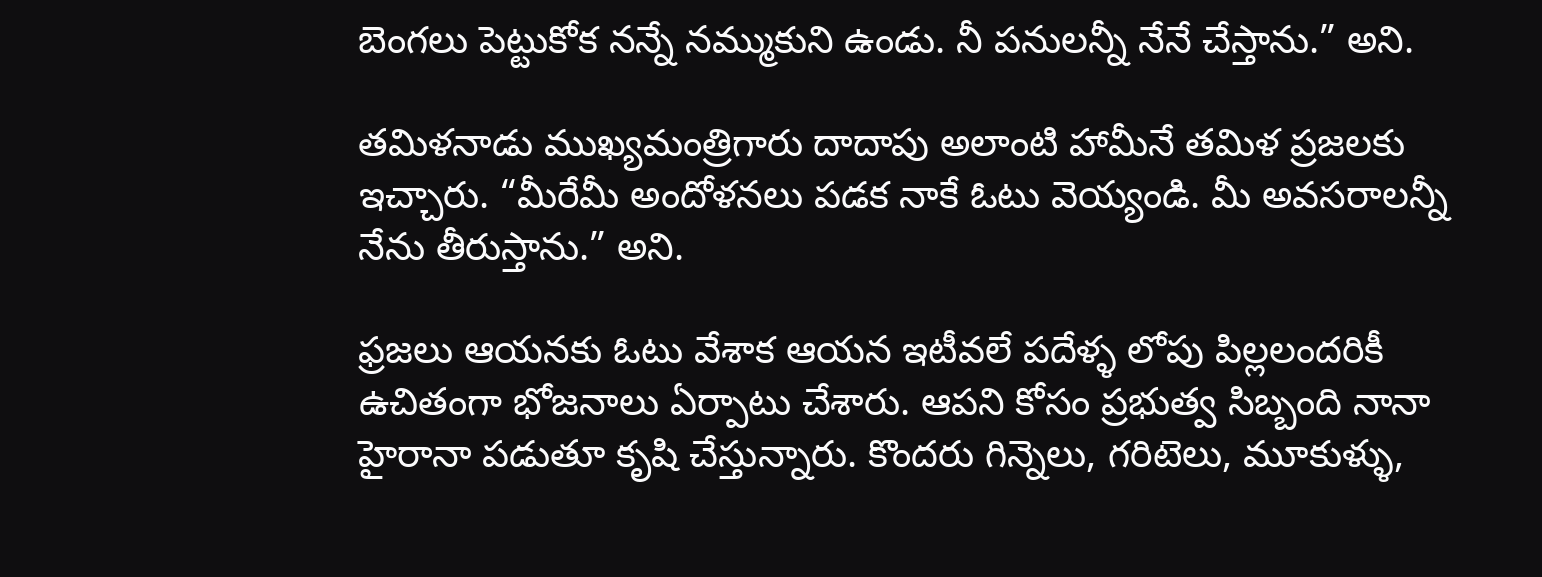బెంగలు పెట్టుకోక నన్నే నమ్ముకుని ఉండు. నీ పనులన్నీ నేనే చేస్తాను.” అని.

తమిళనాడు ముఖ్యమంత్రిగారు దాదాపు అలాంటి హామీనే తమిళ ప్రజలకు ఇచ్చారు. “మీరేమీ అందోళనలు పడక నాకే ఓటు వెయ్యండి. మీ అవసరాలన్నీ నేను తీరుస్తాను.” అని.

ఫ్రజలు ఆయనకు ఓటు వేశాక ఆయన ఇటీవలే పదేళ్ళ లోపు పిల్లలందరికీ ఉచితంగా భోజనాలు ఏర్పాటు చేశారు. ఆపని కోసం ప్రభుత్వ సిబ్బంది నానా హైరానా పడుతూ కృషి చేస్తున్నారు. కొందరు గిన్నెలు, గరిటెలు, మూకుళ్ళు,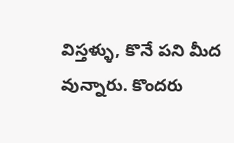విస్తళ్ళు, కొనే పని మీద వున్నారు. కొందరు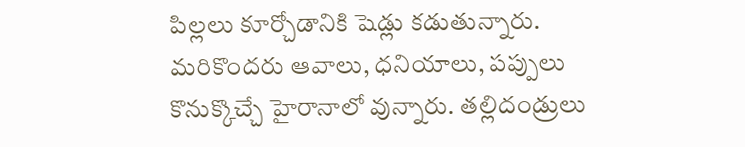పిల్లలు కూర్చోడానికి షెడ్లు కడుతున్నారు. మరికొందరు ఆవాలు, ధనియాలు, పప్పులు కొనుక్కొచ్చే హైరానాలో వున్నారు. తల్లిదండ్రులు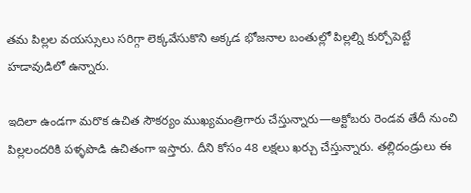తమ పిల్లల వయస్సులు సరిగ్గా లెక్కవేసుకొని అక్కడ భోజనాల బంతుల్లో పిల్లల్ని కుర్చోపెట్టే హడావుడిలో ఉన్నారు.

ఇదిలా ఉండగా మరొక ఉచిత సౌకర్యం ముఖ్యమంత్రిగారు చేస్తున్నారు—అక్టోబరు రెండవ తేదీ నుంచి పిల్లలందరికి పళ్ళపొడి ఉచితంగా ఇస్తారు. దీని కోసం 48 లక్షలు ఖర్చు చేస్తున్నారు. తల్లిదండ్రులు ఈ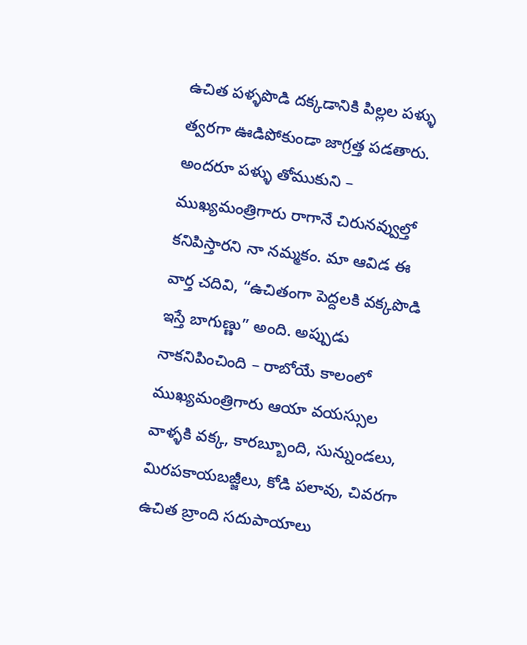ఉచిత పళ్ళపొడి దక్కడానికి పిల్లల పళ్ళు త్వరగా ఊడిపోకుండా జాగ్రత్త పడతారు. అందరూ పళ్ళు తోముకుని – ముఖ్యమంత్రిగారు రాగానే చిరునవ్వుల్తో కనిపిస్తారని నా నమ్మకం. మా ఆవిడ ఈ వార్త చదివి, “ఉచితంగా పెద్దలకి వక్కపొడి ఇస్తే బాగుణ్ణు” అంది. అప్పుడు నాకనిపించింది – రాబోయే కాలంలో ముఖ్యమంత్రిగారు ఆయా వయస్సుల వాళ్ళకి వక్క, కారబ్బూంది, సున్నుండలు, మిరపకాయబజ్జీలు, కోడి పలావు, చివరగా ఉచిత బ్రాంది సదుపాయాలు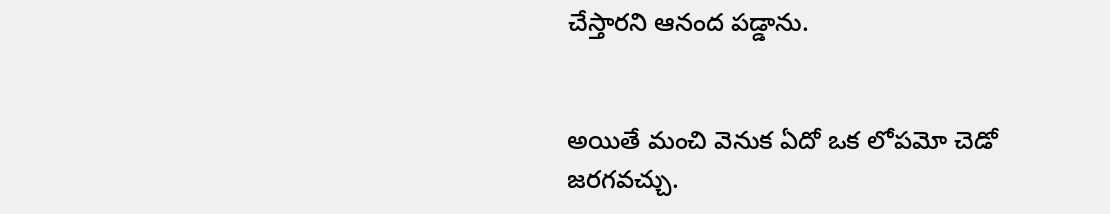చేస్తారని ఆనంద పడ్డాను.


అయితే మంచి వెనుక ఏదో ఒక లోపమో చెడో జరగవచ్చు.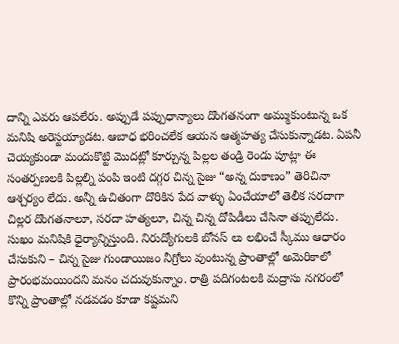దాన్ని ఎవరు ఆపలేరు. అప్పుడే పప్పుధాన్యాలు దొంగతనంగా అమ్ముకుంటున్న ఒక మనిషి అరెస్టయ్యాడట. ఆబాధ భరించలేక ఆయన ఆత్మహత్య చేసుకున్నాడట. ఏపనీ చెయ్యకుండా మందుకొట్టి మొదట్లో కూర్చున్న పిల్లల తండ్రి రెండు పూట్లా ఈ సంతర్పణలకి పిల్లల్ని పంపి ఇంటి దగ్గర చిన్న సైజు “అన్న దుకాణం” తెరిచినా ఆశ్చర్యం లేదు. అన్నీ ఉచితంగా దొరికిన పేద వాళ్ళు ఏంచేయాలో తెలీక సరదాగా చిల్లర దొంగతనాలూ, సరదా హత్యలూ, చిన్న చిన్న దోపిడీలు చేసినా తప్పులేదు. సుఖం మనిషికి ధైర్యాన్నిస్తుంది. నిరుద్యోగులకి బోనస్ లు లభించే స్కీము ఆధారం చేసుకుని – చిన్న సైజు గుండాయిజం నీగ్రోలు వుంటున్న ప్రాంతాల్లో అమెరికాలో ప్రారంభమయిందని మనం చదువుకున్నాం. రాత్రి పదిగంటలకి మద్రాసు నగరంలో కొన్ని ప్రాంతాల్లో నడవడం కూడా కష్టమని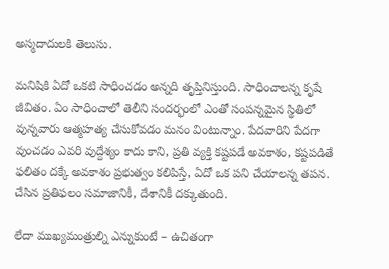అస్మదాదులకి తెలుసు.

మనిషికి ఏదో ఒకటి సాధించడం అన్నది తృప్తినిస్తుంది. సాధించాలన్న కృషే జీవితం. ఏం సాధించాలో తెలీని సందర్భంలో ఎంతో సంపన్నమైన స్థితిలో వున్నవారు ఆత్మహత్య చేసుకోవడం మనం వింటున్నాం. పేదవారిని పేదగా వుంచడం ఎవరి వుద్దేశ్యం కాదు కాని, ప్రతి వ్యక్తి కష్టపడే అవకాశం, కష్టపడితే ఫలితం దక్కే అవకాశం ప్రభుత్వం కలిపిస్తే, ఏదో ఒక పని చేయాలన్న తపన. చేసిన ప్రతిఫలం సమాజానికీ, దేశానికీ దక్కుతుంది.

లేదా ముఖ్యమంత్రుల్ని ఎన్నుకుంటే – ఉచితంగా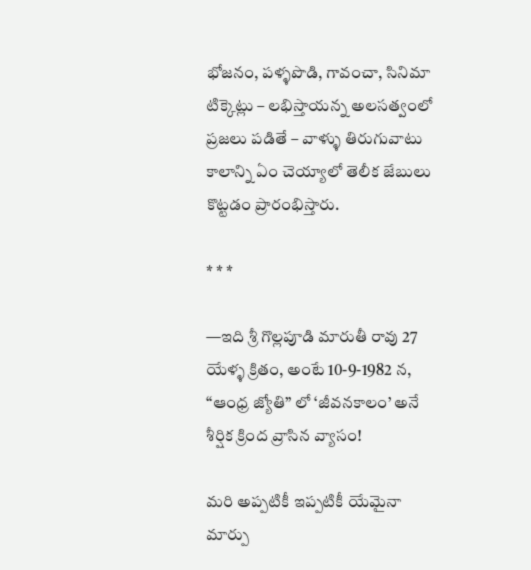భోజనం, పళ్ళపొడి, గావంచా, సినిమా టిక్కెట్లు – లభిస్తాయన్న అలసత్వంలో ప్రజలు పడితే – వాళ్ళు తిరుగువాటు కాలాన్ని ఏం చెయ్యాలో తెలీక జేబులు కొట్టడం ప్రారంభిస్తారు.

* * *

—ఇది శ్రీ గొల్లపూడి మారుతీ రావు 27 యేళ్ళ క్రితం, అంటే 10-9-1982 న, “ఆంధ్ర జ్యోతి” లో ‘జీవనకాలం’ అనే శీర్షిక క్రింద వ్రాసిన వ్యాసం!

మరి అప్పటికీ ఇప్పటికీ యేమైనా మార్పు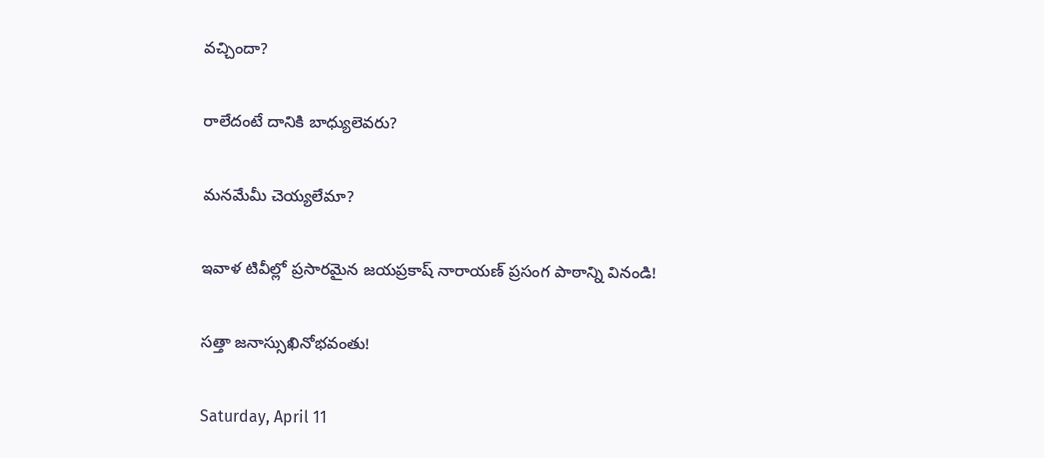వచ్చిందా?

రాలేదంటే దానికి బాధ్యులెవరు?

మనమేమీ చెయ్యలేమా?

ఇవాళ టివీల్లో ప్రసారమైన జయప్రకాష్ నారాయణ్ ప్రసంగ పాఠాన్ని వినండి!

సత్తా జనాస్సుఖినోభవంతు!

Saturday, April 11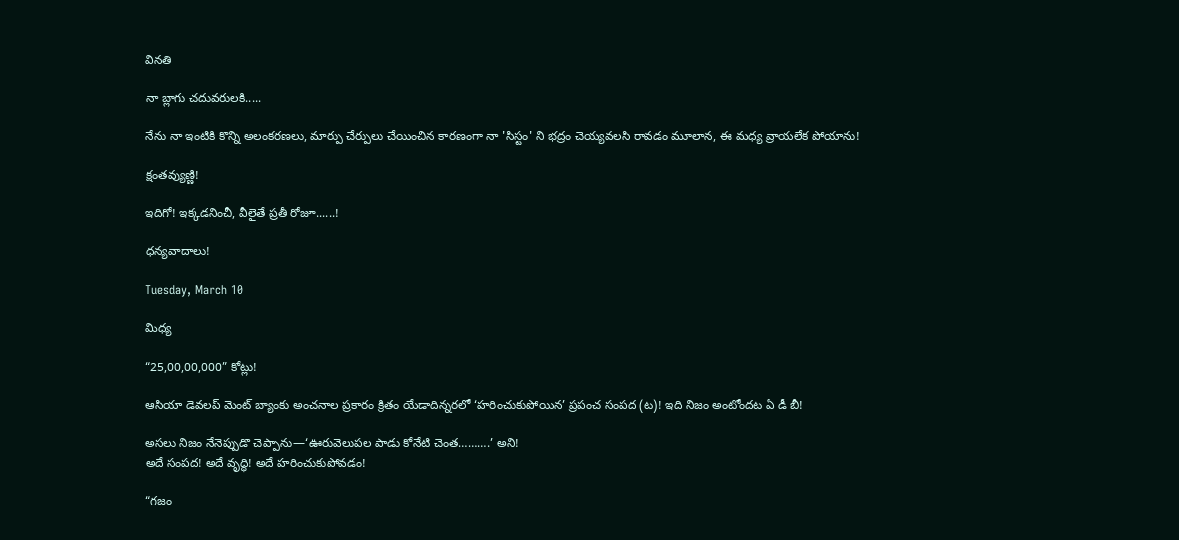వినతి

నా బ్లాగు చదువరులకి.....

నేను నా ఇంటికి కొన్ని అలంకరణలు, మార్పు చేర్పులు చేయించిన కారణంగా నా 'సిస్టం' ని భద్రం చెయ్యవలసి రావడం మూలాన, ఈ మధ్య వ్రాయలేక పోయాను!

క్షంతవ్యుణ్ణి!

ఇదిగో! ఇక్కడనించీ, వీలైతే ప్రతీ రోజూ......!

ధన్యవాదాలు!

Tuesday, March 10

మిధ్య

“25,00,00,000” కోట్లు!

ఆసియా డెవలప్ మెంట్ బ్యాంకు అంచనాల ప్రకారం క్రితం యేడాదిన్నరలో ‘హరించుకుపోయిన’ ప్రపంచ సంపద (ట)! ఇది నిజం అంటోందట ఏ డీ బీ!

అసలు నిజం నేనెప్పుడొ చెప్పాను—‘ఊరువెలుపల పాడు కోనేటి చెంత……….’ అని!
అదే సంపద! అదే వృద్ధి! అదే హరించుకుపోవడం!

“గజం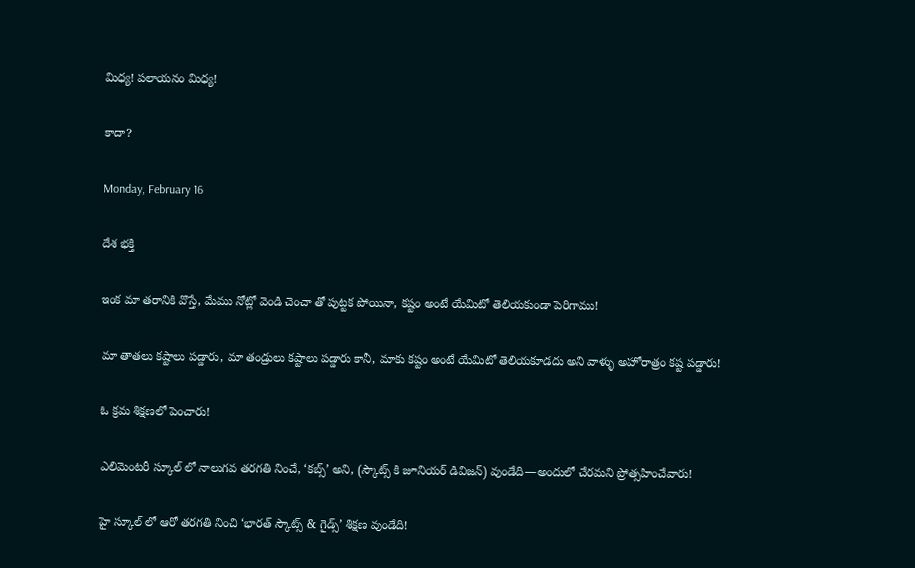మిధ్య! పలాయనం మిధ్య!

కాదా?

Monday, February 16

దేశ భక్తి

ఇంక మా తరానికి వొస్తే, మేము నోట్లో వెండి చెంచా తో పుట్టక పోయినా, కష్టం అంటే యేమిటో తెలియకుండా పెరిగాము!

మా తాతలు కష్టాలు పడ్డారు, మా తండ్రులు కష్టాలు పడ్డారు కానీ, మాకు కష్టం అంటే యేమిటో తెలియకూడదు అని వాళ్ళు అహోరాత్రం కష్ట పడ్డారు!

ఓ క్రమ శిక్షణలో పెంచారు!

ఎలిమెంటరీ స్కూల్ లో నాలుగవ తరగతి నించే, ‘కబ్స్’ అని, (స్కౌట్స్ కి జూనియర్ డివిజన్) వుండేది—అందులో చేరమని ప్రోత్సహించేవారు!

హై స్కూల్ లో ఆరో తరగతి నించి ‘భారత్ స్కౌట్స్ & గైడ్స్’ శిక్షణ వుండేది!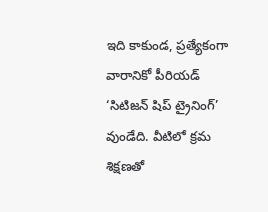ఇది కాకుండ, ప్రత్యేకంగా వారానికో పీరియడ్ ‘సిటిజన్ షిప్ ట్రైనింగ్’ వుండేది. వీటిలో క్రమ శిక్షణతో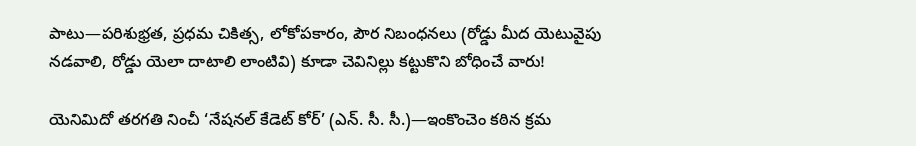పాటు—పరిశుభ్రత, ప్రధమ చికిత్స, లోకోపకారం, పౌర నిబంధనలు (రోడ్డు మీద యెటువైపు నడవాలి, రోడ్డు యెలా దాటాలి లాంటివి) కూడా చెవినిల్లు కట్టుకొని బోధించే వారు!

యెనిమిదో తరగతి నించీ ‘నేషనల్ కేడెట్ కోర్’ (ఎన్. సీ. సీ.)—ఇంకొంచెం కఠిన క్రమ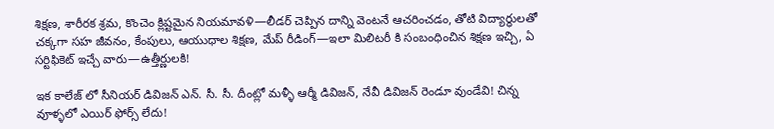శిక్షణ, శారీరక శ్రమ, కొంచెం క్లిష్టమైన నియమావళి—లీడర్ చెప్పిన దాన్ని వెంటనే ఆచరించడం, తోటి విద్యార్ధులతో చక్కగా సహ జీవనం, కేంపులు, ఆయుధాల శిక్షణ, మేప్ రీడింగ్—ఇలా మిలిటరీ కి సంబంధించిన శిక్షణ ఇచ్చి, ఏ సర్టిఫికెట్ ఇచ్చే వారు—ఉత్తీర్ణులకి!

ఇక కాలేజ్ లో సీనియర్ డివిజన్ ఎన్. సీ. సీ. దీంట్లో మళ్ళీ ఆర్మీ డివిజన్, నేవీ డివిజన్ రెండూ వుండేవి! చిన్న వూళ్ళలో ఎయిర్ ఫోర్స్ లేదు!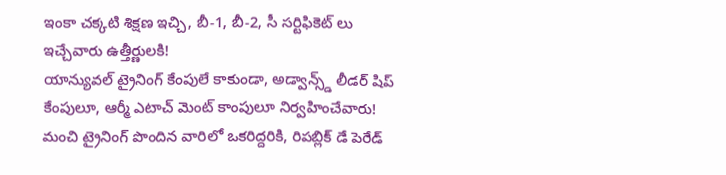ఇంకా చక్కటి శిక్షణ ఇచ్చి, బీ-1, బీ-2, సీ సర్టిఫికెట్ లు ఇచ్చేవారు ఉత్తీర్ణులకి!
యాన్యువల్ ట్రైనింగ్ కేంపులే కాకుండా, అడ్వాన్స్డ్ లీడర్ షిప్ కేంపులూ, ఆర్మీ ఎటాచ్ మెంట్ కాంపులూ నిర్వహించేవారు! మంచి ట్రైనింగ్ పొందిన వారిలో ఒకరిద్దరికి, రిపబ్లిక్ డే పెరేడ్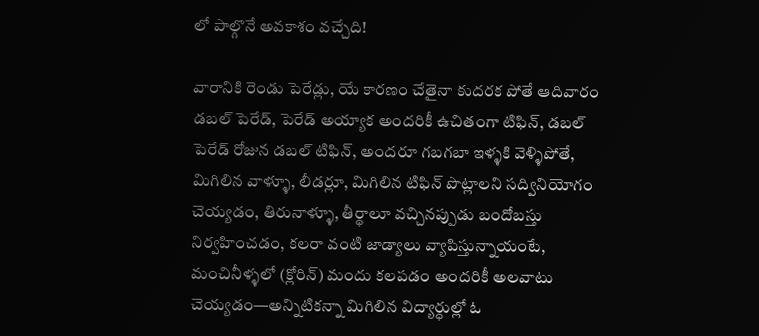లో పాల్గొనే అవకాశం వచ్చేది!

వారానికి రెండు పెరేడ్లు, యే కారణం చేతైనా కుదరక పోతే ఆదివారం డబల్ పెరేడ్, పెరేడ్ అయ్యాక అందరికీ ఉచితంగా టిఫిన్, డబల్ పెరేడ్ రోజున డబల్ టిఫిన్, అందరూ గబగబా ఇళ్ళకి వెళ్ళిపోతే, మిగిలిన వాళ్ళూ, లీడర్లూ, మిగిలిన టిఫిన్ పొట్లాలని సద్వినియోగం చెయ్యడం, తిరునాళ్ళూ, తీర్థాలూ వచ్చినప్పుడు బందోబస్తు నిర్వహించడం, కలరా వంటి జాడ్యాలు వ్యాపిస్తున్నాయంటే, మంచినీళ్ళలో (క్లోరిన్) మందు కలపడం అందరికీ అలవాటు చెయ్యడం—అన్నిటికన్నా మిగిలిన విద్యార్ధుల్లో ఓ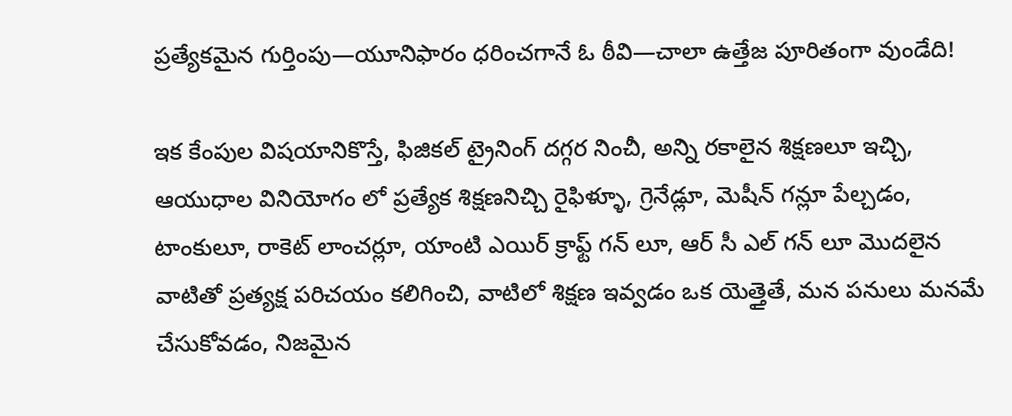ప్రత్యేకమైన గుర్తింపు—యూనిఫారం ధరించగానే ఓ ఠీవి—చాలా ఉత్తేజ పూరితంగా వుండేది!

ఇక కేంపుల విషయానికొస్తే, ఫిజికల్ ట్రైనింగ్ దగ్గర నించీ, అన్ని రకాలైన శిక్షణలూ ఇచ్చి, ఆయుధాల వినియోగం లో ప్రత్యేక శిక్షణనిచ్చి రైఫిళ్ళూ, గ్రెనేడ్లూ, మెషీన్ గన్లూ పేల్చడం, టాంకులూ, రాకెట్ లాంచర్లూ, యాంటి ఎయిర్ క్రాఫ్ట్ గన్ లూ, ఆర్ సీ ఎల్ గన్ లూ మొదలైన వాటితో ప్రత్యక్ష పరిచయం కలిగించి, వాటిలో శిక్షణ ఇవ్వడం ఒక యెత్తైతే, మన పనులు మనమే చేసుకోవడం, నిజమైన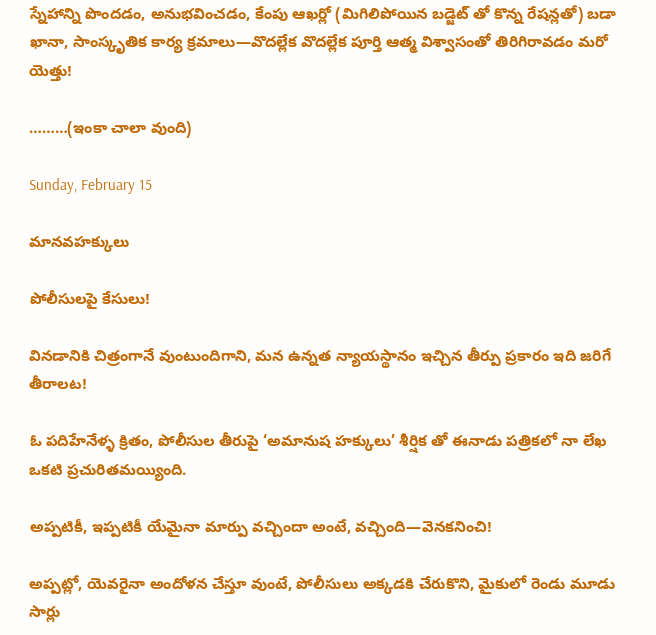స్నేహాన్ని పొందడం, అనుభవించడం, కేంపు ఆఖర్లో (మిగిలిపోయిన బడ్జెట్ తో కొన్న రేషన్లతో) బడా ఖానా, సాంస్కృతిక కార్య క్రమాలు—వొదల్లేక వొదల్లేక పూర్తి ఆత్మ విశ్వాసంతో తిరిగిరావడం మరో యెత్తు!

………(ఇంకా చాలా వుంది)

Sunday, February 15

మానవహక్కులు

పోలీసులపై కేసులు!

వినడానికి చిత్రంగానే వుంటుందిగాని, మన ఉన్నత న్యాయస్థానం ఇచ్చిన తీర్పు ప్రకారం ఇది జరిగే తీరాలట!

ఓ పదిహేనేళ్ళ క్రితం, పోలీసుల తీరుపై ‘అమానుష హక్కులు’ శీర్షిక తో ఈనాడు పత్రికలో నా లేఖ ఒకటి ప్రచురితమయ్యింది.

అప్పటికీ, ఇప్పటికీ యేమైనా మార్పు వచ్చిందా అంటే, వచ్చింది—వెనకనించి!

అప్పట్లో, యెవరైనా అందోళన చేస్తూ వుంటే, పోలీసులు అక్కడకి చేరుకొని, మైకులో రెండు మూడు సార్లు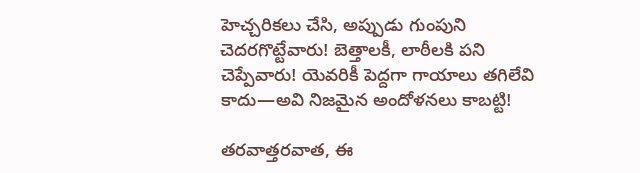హెచ్చరికలు చేసి, అప్పుడు గుంపుని చెదరగొట్టేవారు! బెత్తాలకీ, లాఠీలకి పని చెప్పేవారు! యెవరికీ పెద్దగా గాయాలు తగిలేవి కాదు—అవి నిజమైన అందోళనలు కాబట్టి!

తరవాత్తరవాత, ఈ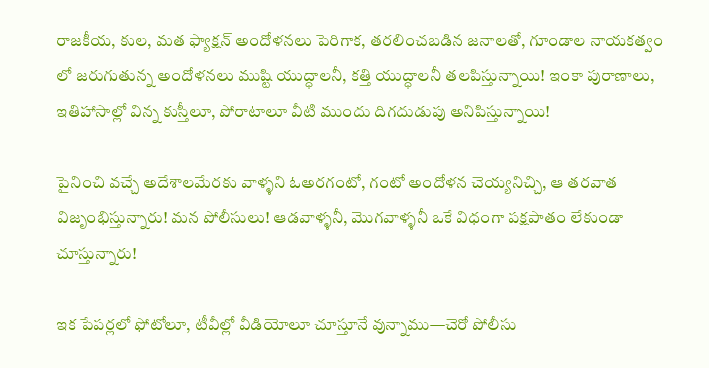రాజకీయ, కుల, మత ఫ్యాక్షన్ అందోళనలు పెరిగాక, తరలించబడిన జనాలతో, గూండాల నాయకత్వం లో జరుగుతున్న అందోళనలు ముష్టి యుద్ధాలనీ, కత్తి యుద్ధాలనీ తలపిస్తున్నాయి! ఇంకా పురాణాలు, ఇతిహాసాల్లో విన్న కుస్తీలూ, పోరాటాలూ వీటి ముందు దిగదుడుపు అనిపిస్తున్నాయి!

పైనించి వచ్చే అదేశాలమేరకు వాళ్ళని ఓఅరగంటో, గంటో అందోళన చెయ్యనిచ్చి, ఆ తరవాత విజృంభిస్తున్నారు! మన పోలీసులు! ఆడవాళ్ళనీ, మొగవాళ్ళనీ ఒకే విధంగా పక్షపాతం లేకుండా చూస్తున్నారు!

ఇక పేపర్లలో ఫోటోలూ, టీవీల్లో వీడియోలూ చూస్తూనే వున్నాము—చెరో పోలీసు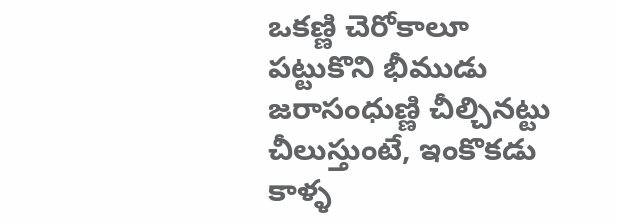ఒకణ్ణి చెరోకాలూ పట్టుకొని భీముడు జరాసంధుణ్ణి చీల్చినట్టు చీలుస్తుంటే, ఇంకొకడు కాళ్ళ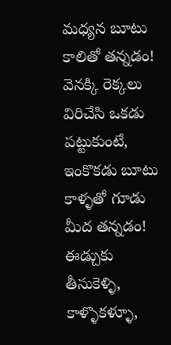మధ్యన బూటు కాలితో తన్నడం! వెనక్కి రెక్కలు విరిచేసి ఒకడు పట్టుకుంటే, ఇంకొకడు బూటు కాళ్ళతో గూడు మీద తన్నడం! ఈడ్చుకు తీసుకెళ్ళి, కాళ్ళొకళ్ళూ,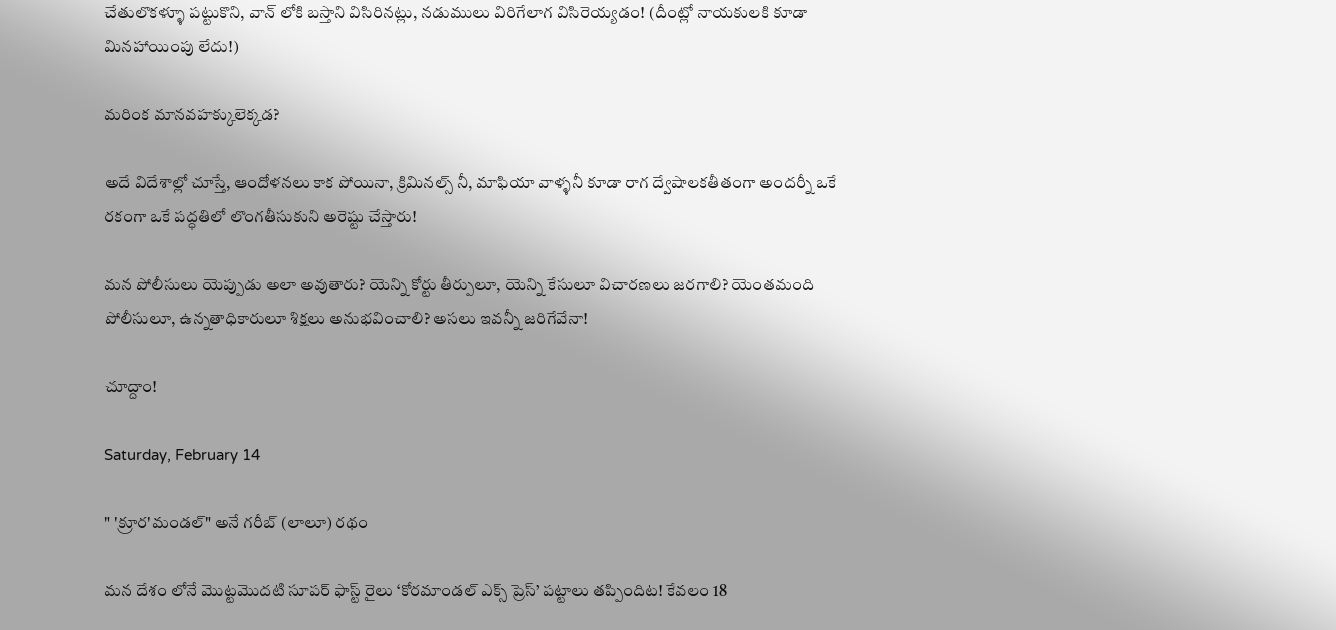చేతులొకళ్ళూ పట్టుకొని, వాన్ లోకి బస్తాని విసిరినట్లు, నడుములు విరిగేలాగ విసిరెయ్యడం! (దీంట్లో నాయకులకి కూడా మినహాయింపు లేదు!)

మరింక మానవహక్కులెక్కడ?

అదే విదేశాల్లో చూస్తే, ఆందోళనలు కాక పోయినా, క్రిమినల్స్ నీ, మాఫియా వాళ్ళనీ కూడా రాగ ద్వేషాలకతీతంగా అందర్నీ ఒకే రకంగా ఒకే పద్ధతిలో లొంగతీసుకుని అరెష్టు చేస్తారు!

మన పోలీసులు యెప్పుడు అలా అవుతారు? యెన్ని కోర్టు తీర్పులూ, యెన్ని కేసులూ విచారణలు జరగాలి? యెంతమంది పోలీసులూ, ఉన్నతాధికారులూ శిక్షలు అనుభవించాలి? అసలు ఇవన్నీ జరిగేవేనా!

చూద్దాం!

Saturday, February 14

" 'క్రూర'మండల్" అనే గరీబ్ (లాలూ) రథం

మన దేశం లోనే మొట్టమొదటి సూపర్ ఫాస్ట్ రైలు ‘కోరమాండల్ ఎక్స్ ప్రెస్’ పట్టాలు తప్పిందిట! కేవలం 18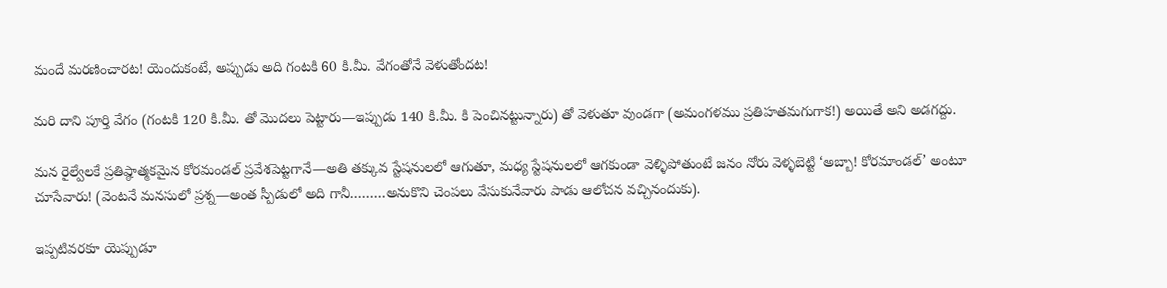మందే మరణించారట! యెందుకంటే, అప్పుడు అది గంటకి 60 కి.మీ. వేగంతోనే వెళుతోందట!

మరి దాని పూర్తి వేగం (గంటకి 120 కి.మీ. తో మొదలు పెట్టారు—ఇప్పుడు 140 కి.మీ. కి పెంచినట్టున్నారు) తో వెళుతూ వుండగా (అమంగళము ప్రతిహతమగుగాక!) అయితే అని అడగద్దు.

మన రైల్వేలకే ప్రతిష్ఠాత్మకమైన కోరమండల్ ప్రవేశపెట్టగానే—అతి తక్కువ స్టేషనులలో ఆగుతూ, మధ్య స్టేషనులలో ఆగకుండా వెళ్ళిపోతుంటే జనం నోరు వెళ్ళబెట్టి ‘అబ్బా! కోరమాండల్’ అంటూ చూసేవారు! (వెంటనే మనసులో ప్రశ్న—అంత స్పీడులో అది గానీ………అనుకొని చెంపలు వేసుకునేవారు పాడు ఆలోచన వచ్చినందుకు).

ఇప్పటివరకూ యెప్పుడూ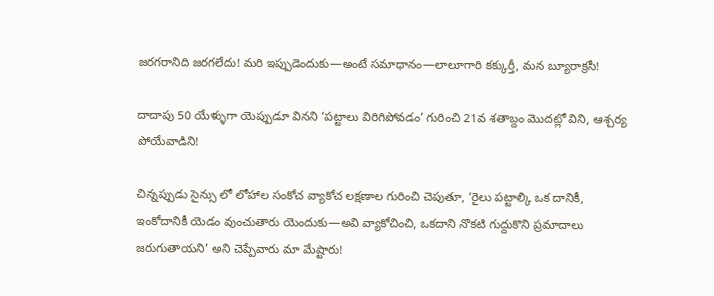జరగరానిది జరగలేదు! మరి ఇప్పుడెందుకు—అంటే సమాధానం—లాలూగారి కక్కుర్తీ, మన బ్యూరాక్రసీ!

దాదాపు 50 యేళ్ళుగా యెప్పుడూ వినని ‘పట్టాలు విరిగిపోవడం’ గురించి 21వ శతాబ్దం మొదట్లో విని, ఆశ్చర్య పోయేవాడిని!

చిన్నప్పుడు సైన్సు లో లోహాల సంకోచ వ్యాకోచ లక్షణాల గురించి చెపుతూ, ‘రైలు పట్టాల్కి ఒక దానికీ, ఇంకోదానికీ యెడం వుంచుతారు యెందుకు—అవి వ్యాకోచించి, ఒకదాని నొకటి గుద్దుకొని ప్రమాదాలు జరుగుతాయని’ అని చెప్పేవారు మా మేష్టారు!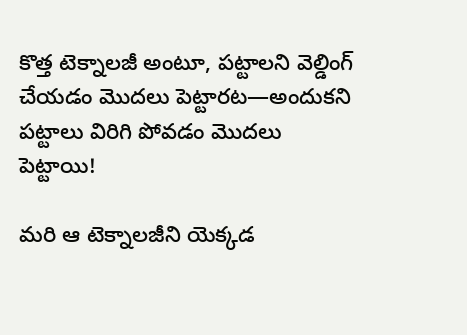కొత్త టెక్నాలజీ అంటూ, పట్టాలని వెల్డింగ్ చేయడం మొదలు పెట్టారట—అందుకని పట్టాలు విరిగి పోవడం మొదలు పెట్టాయి!

మరి ఆ టెక్నాలజీని యెక్కడ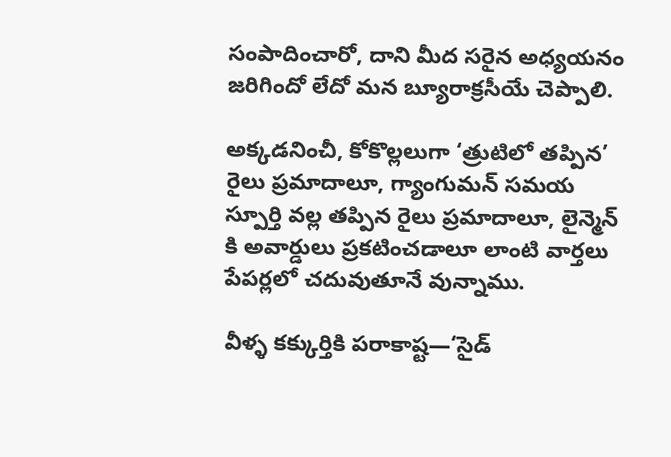సంపాదించారో, దాని మీద సరైన అధ్యయనం జరిగిందో లేదో మన బ్యూరాక్రసీయే చెప్పాలి.

అక్కడనించీ, కోకొల్లలుగా ‘త్రుటిలో తప్పిన’ రైలు ప్రమాదాలూ, గ్యాంగుమన్ సమయ స్పూర్తి వల్ల తప్పిన రైలు ప్రమాదాలూ, లైన్మెన్ కి అవార్డులు ప్రకటించడాలూ లాంటి వార్తలు పేపర్లలో చదువుతూనే వున్నాము.

వీళ్ళ కక్కుర్తికి పరాకాష్ట—‘సైడ్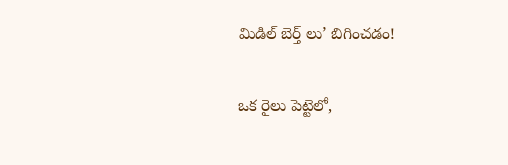మిడిల్ బెర్త్ లు’ బిగించడం!

ఒక రైలు పెట్టెలో,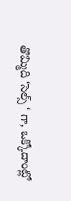తొమ్మిది ‘సెల్స్ ‘ గా, ఒక్కోదాంట్లో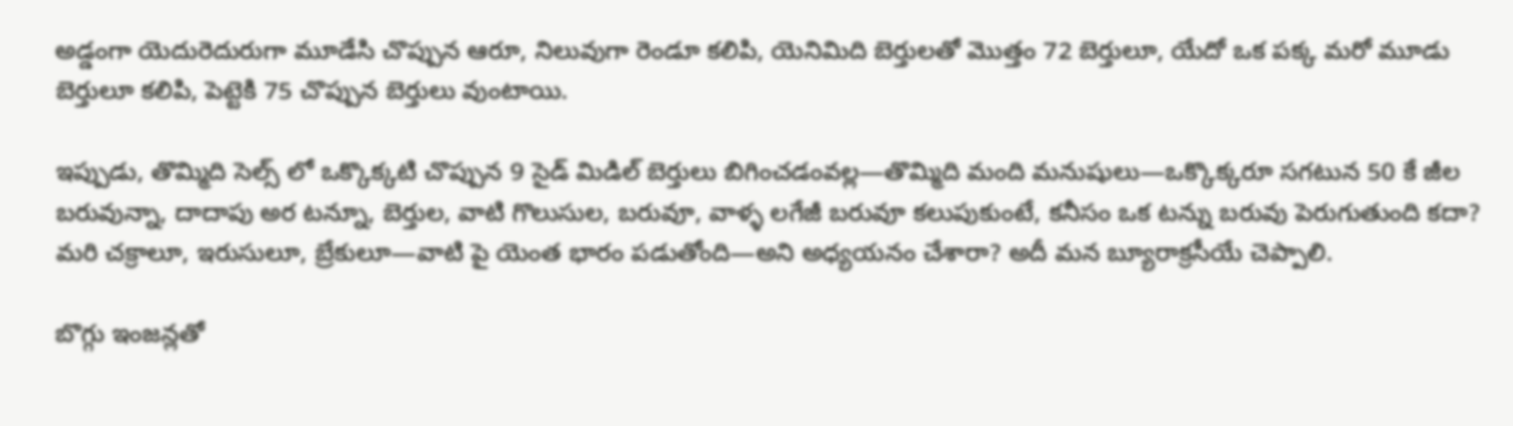అడ్డంగా యెదురెదురుగా మూడేసి చొప్పున ఆరూ, నిలువుగా రెండూ కలిపి, యెనిమిది బెర్తులతో మొత్తం 72 బెర్తులూ, యేదో ఒక పక్క మరో మూడు బెర్తులూ కలిపి, పెట్టెకి 75 చొప్పున బెర్తులు వుంటాయి.

ఇప్పుడు, తొమ్మిది సెల్స్ లో ఒక్కొక్కటి చొప్పున 9 సైడ్ మిడిల్ బెర్తులు బిగించడంవల్ల—తొమ్మిది మంది మనుషులు—ఒక్కొక్కరూ సగటున 50 కే జీల బరువున్నా, దాదాపు అర టన్నూ, బెర్తుల, వాటి గొలుసుల, బరువూ, వాళ్ళ లగేజీ బరువూ కలుపుకుంటే, కనీసం ఒక టన్ను బరువు పెరుగుతుంది కదా? మరి చక్రాలూ, ఇరుసులూ, బ్రేకులూ—వాటి పై యెంత భారం పడుతోంది—అని అధ్యయనం చేశారా? అదీ మన బ్యూరాక్రసీయే చెప్పాలి.

బొగ్గు ఇంజన్లతో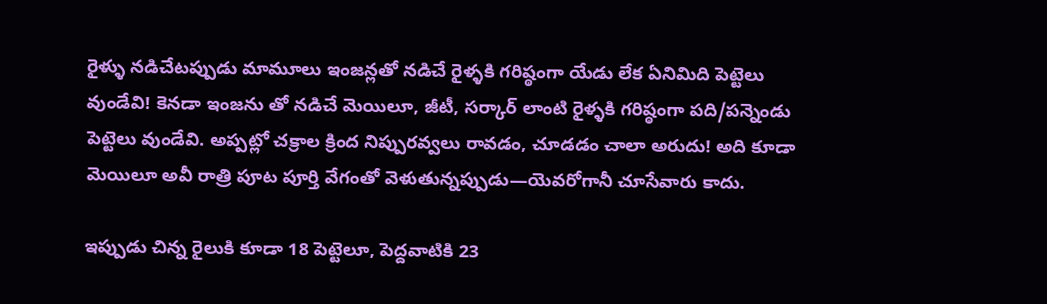రైళ్ళు నడిచేటప్పుడు మామూలు ఇంజన్లతో నడిచే రైళ్ళకి గరిష్ఠంగా యేడు లేక ఏనిమిది పెట్టెలు వుండేవి! కెనడా ఇంజను తో నడిచే మెయిలూ, జీటీ, సర్కార్ లాంటి రైళ్ళకి గరిష్ఠంగా పది/పన్నెండు పెట్టెలు వుండేవి. అప్పట్లో చక్రాల క్రింద నిప్పురవ్వలు రావడం, చూడడం చాలా అరుదు! అది కూడా మెయిలూ అవీ రాత్రి పూట పూర్తి వేగంతో వెళుతున్నప్పుడు—యెవరోగానీ చూసేవారు కాదు.

ఇప్పుడు చిన్న రైలుకి కూడా 18 పెట్టెలూ, పెద్దవాటికి 23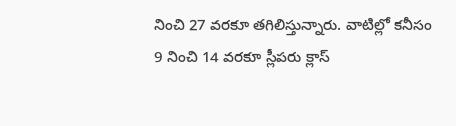నించి 27 వరకూ తగిలిస్తున్నారు. వాటిల్లో కనీసం 9 నించి 14 వరకూ స్లీపరు క్లాస్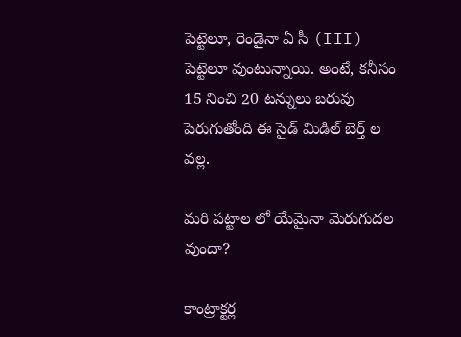పెట్టెలూ, రెండైనా ఏ సీ (III) పెట్టెలూ వుంటున్నాయి. అంటే, కనీసం 15 నించి 20 టన్నులు బరువు పెరుగుతోంది ఈ సైడ్ మిడిల్ బెర్త్ ల వల్ల.

మరి పట్టాల లో యేమైనా మెరుగుదల వుందా?

కాంట్రాక్టర్ల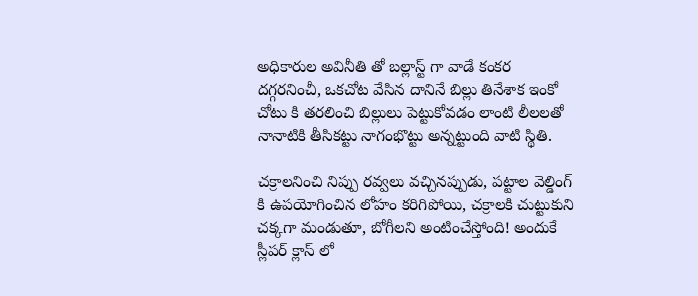అధికారుల అవినీతి తో బల్లాస్ట్ గా వాడే కంకర దగ్గరనించీ, ఒకచోట వేసిన దానినే బిల్లు తినేశాక ఇంకో చోటు కి తరలించి బిల్లులు పెట్టుకోవడం లాంటి లీలలతో నానాటికి తీసికట్టు నాగంభొట్టు అన్నట్టుంది వాటి స్థితి.

చక్రాలనించి నిప్పు రవ్వలు వచ్చినప్పుడు, పట్టాల వెల్డింగ్ కి ఉపయోగించిన లోహం కరిగిపోయి, చక్రాలకి చుట్టుకుని చక్కగా మండుతూ, బోగీలని అంటించేస్తోంది! అందుకే స్లీపర్ క్లాస్ లో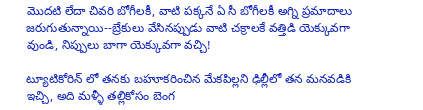మొదటి లేదా చివరి బోగీలకీ, వాటి పక్కనే ఏ సీ బోగీలకీ అగ్ని ప్రమాదాలు జరుగుతున్నాయి--బ్రేకులు వేసినప్పుడు వాటి చక్రాలకే వత్తిడి యెక్కువగా వుండి, నిప్పులు బాగా యెక్కువగా వచ్చి!

ట్యూటికోరిన్ లో తనకు బహూకరించిన మేకపిల్లని ఢిల్లీలో తన మనవడికి ఇచ్చి, అది మళ్ళీ తల్లికోసం బెంగ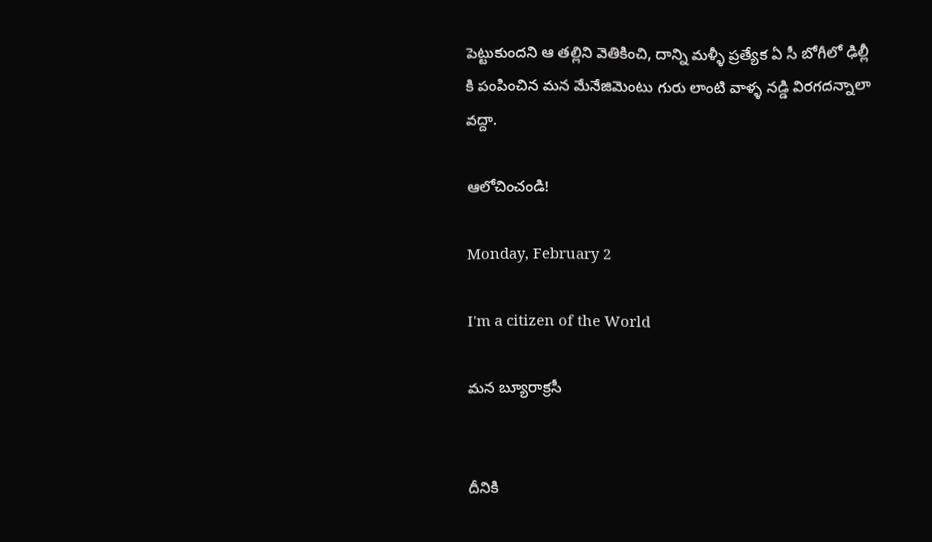పెట్టుకుందని ఆ తల్లిని వెతికించి, దాన్ని మళ్ళీ ప్రత్యేక ఏ సీ బోగీలో ఢిల్లీ కి పంపించిన మన మేనేజిమెంటు గురు లాంటి వాళ్ళ నడ్డి విరగదన్నాలా వద్దా.

ఆలోచించండి!

Monday, February 2

I'm a citizen of the World

మన బ్యూరాక్రసీ


దీనికి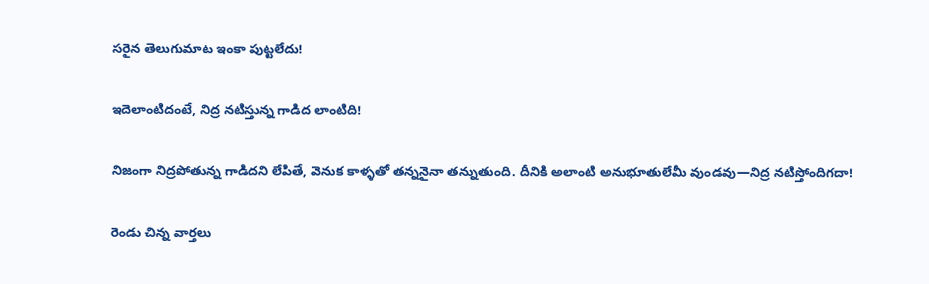సరైన తెలుగుమాట ఇంకా పుట్టలేదు!

ఇదెలాంటిదంటే, నిద్ర నటిస్తున్న గాడిద లాంటిది!

నిజంగా నిద్రపోతున్న గాడిదని లేపితే, వెనుక కాళ్ళతో తన్ననైనా తన్నుతుంది. దీనికి అలాంటి అనుభూతులేమీ వుండవు—నిద్ర నటిస్తోందిగదా!

రెండు చిన్న వార్తలు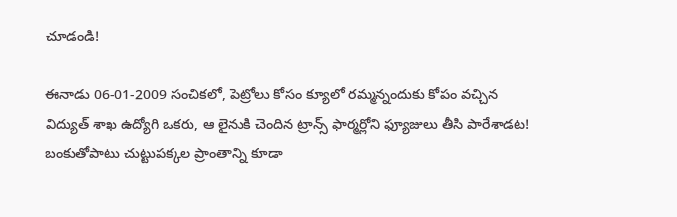చూడండి!

ఈనాడు 06-01-2009 సంచికలో, పెట్రోలు కోసం క్యూలో రమ్మన్నందుకు కోపం వచ్చిన విద్యుత్ శాఖ ఉద్యోగి ఒకరు, ఆ లైనుకి చెందిన ట్రాన్స్ ఫార్మర్లోని ఫ్యూజులు తీసి పారేశాడట! బంకుతోపాటు చుట్టుపక్కల ప్రాంతాన్ని కూడా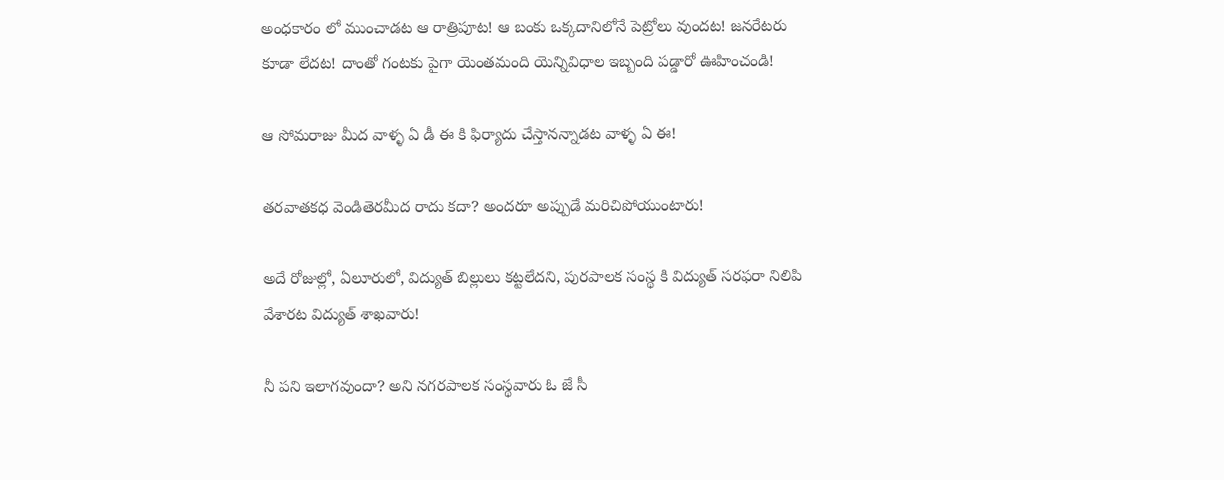అంధకారం లో ముంచాడట ఆ రాత్రిపూట! ఆ బంకు ఒక్కదానిలోనే పెట్రోలు వుందట! జనరేటరు కూడా లేదట! దాంతో గంటకు పైగా యెంతమంది యెన్నివిధాల ఇబ్బంది పడ్డారో ఊహించండి!

ఆ సోమరాజు మీద వాళ్ళ ఏ డీ ఈ కి ఫిర్యాదు చేస్తానన్నాడట వాళ్ళ ఏ ఈ!

తరవాతకధ వెండితెరమీద రాదు కదా? అందరూ అప్పుడే మరిచిపోయుంటారు!

అదే రోజుల్లో, ఏలూరులో, విద్యుత్ బిల్లులు కట్టలేదని, పురపాలక సంస్థ కి విద్యుత్ సరఫరా నిలిపి వేశారట విద్యుత్ శాఖవారు!

నీ పని ఇలాగవుందా? అని నగరపాలక సంస్థవారు ఓ జే సీ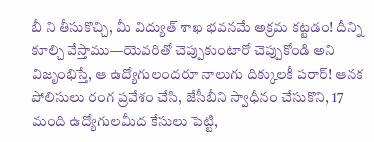బీ ని తీసుకొచ్చి, మీ విద్యుత్ శాఖ భవనమే అక్రమ కట్టడం! దీన్ని కూల్చి వేస్తాము—యెవరితో చెప్పుకుంటారో చెప్పుకోండి అని విజృంభిస్తే, ఆ ఉద్యోగులందరూ నాలుగు దిక్కులకీ పరార్! ఆనక పోలిసులు రంగ ప్రవేశం చేసి, జేసీబీని స్వాధీనం చేసుకొని, 17 మంది ఉద్యోగులమీద కేసులు పెట్టి,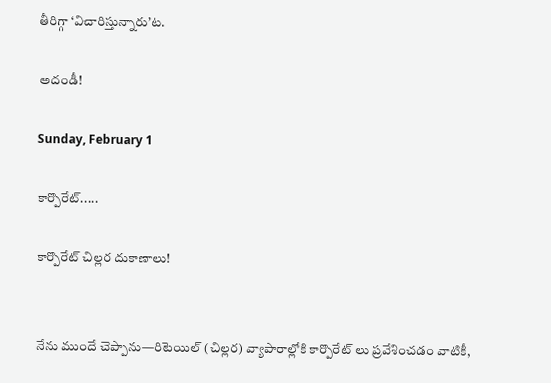తీరిగ్గా ‘విచారిస్తున్నారు’ట.

అదండీ!

Sunday, February 1

కార్పొరేట్.....

కార్పొరేట్ చిల్లర దుకాణాలు!


నేను ముందే చెప్పాను—రిటెయిల్ (చిల్లర) వ్యాపారాల్లోకి కార్పొరేట్ లు ప్రవేశించడం వాటికీ,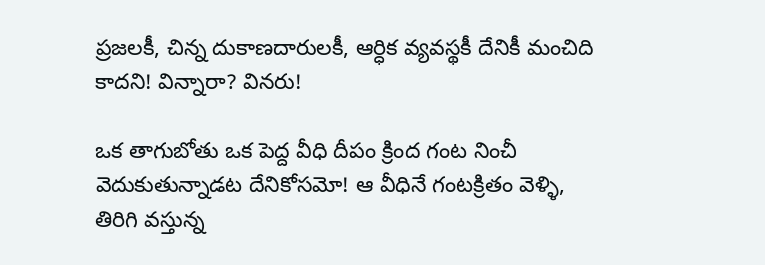ప్రజలకీ, చిన్న దుకాణదారులకీ, ఆర్ధిక వ్యవస్థకీ దేనికీ మంచిది కాదని! విన్నారా? వినరు!

ఒక తాగుబోతు ఒక పెద్ద వీధి దీపం క్రింద గంట నించీ వెదుకుతున్నాడట దేనికోసమో! ఆ వీధినే గంటక్రితం వెళ్ళి, తిరిగి వస్తున్న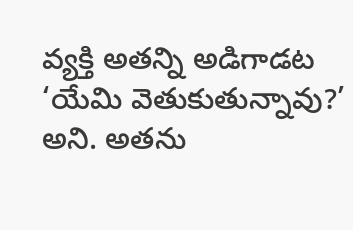వ్యక్తి అతన్ని అడిగాడట ‘యేమి వెతుకుతున్నావు?’ అని. అతను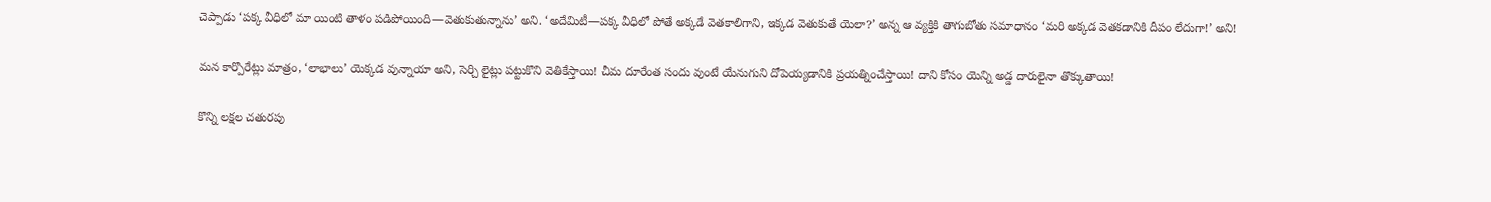చెప్పాడు ‘పక్క వీధిలో మా యింటి తాళం పడిపోయింది—వెతుకుతున్నాను’ అని. ‘అదేమిటీ—పక్క వీధిలో పోతే అక్కడే వెతకాలిగాని, ఇక్కడ వెతుకుతే యెలా?’ అన్న ఆ వ్యక్తికి తాగుబోతు సమాధానం ‘మరి అక్కడ వెతకడానికి దీపం లేదుగా!’ అని!

మన కార్పొరేట్లు మాత్రం, ‘లాభాలు’ యెక్కడ వున్నాయా అని, సెర్చి లైట్లు పట్టుకొని వెతికేస్తాయి! చీమ దూరేంత సందు వుంటే యేనుగుని దోపెయ్యడానికి ప్రయత్నించేస్తాయి! దాని కోసం యెన్ని అడ్డ దారులైనా తొక్కుతాయి!

కొన్ని లక్షల చతురపు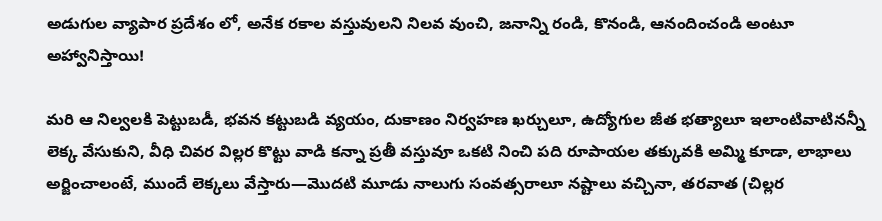అడుగుల వ్యాపార ప్రదేశం లో, అనేక రకాల వస్తువులని నిలవ వుంచి, జనాన్ని రండి, కొనండి, ఆనందించండి అంటూ అహ్వానిస్తాయి!

మరి ఆ నిల్వలకి పెట్టుబడీ, భవన కట్టుబడి వ్యయం, దుకాణం నిర్వహణ ఖర్చులూ, ఉద్యోగుల జీత భత్యాలూ ఇలాంటివాటినన్నీ లెక్క వేసుకుని, వీధి చివర విల్లర కొట్టు వాడి కన్నా ప్రతీ వస్తువూ ఒకటి నించి పది రూపాయల తక్కువకి అమ్మి కూడా, లాభాలు అర్జించాలంటే, ముందే లెక్కలు వేస్తారు—మొదటి మూడు నాలుగు సంవత్సరాలూ నష్టాలు వచ్చినా, తరవాత (చిల్లర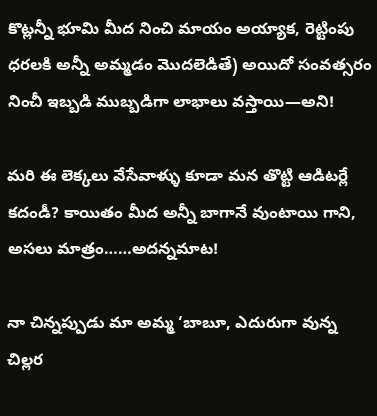కొట్లన్నీ భూమి మీద నించి మాయం అయ్యాక, రెట్టింపు ధరలకి అన్నీ అమ్మడం మొదలెడితే) అయిదో సంవత్సరం నించీ ఇబ్బడి ముబ్బడిగా లాభాలు వస్తాయి—అని!

మరి ఈ లెక్కలు వేసేవాళ్ళు కూడా మన తొట్టి ఆడిటర్లే కదండీ? కాయితం మీద అన్నీ బాగానే వుంటాయి గాని, అసలు మాత్రం……అదన్నమాట!

నా చిన్నప్పుడు మా అమ్మ ‘బాబూ, ఎదురుగా వున్న చిల్లర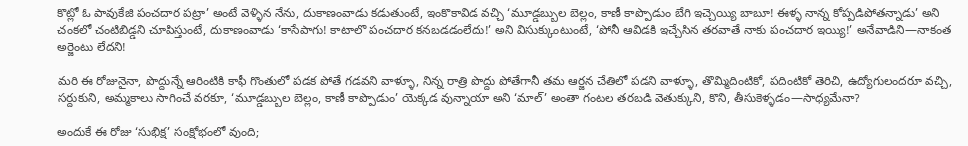కొట్లో ఓ పావుకేజి పంచదార పట్రా’ అంటే వెళ్ళిన నేను, దుకాణంవాడు కడుతుంటే, ఇంకొకావిడ వచ్చి ‘మూడ్డబ్బుల బెల్లం, కాణీ కాప్పొడుం బేగి ఇచ్చెయ్యి బాబూ! ఈళ్ళ నాన్న కోప్పడిపోతన్నాడు’ అని చంకలో చంటిబిడ్డని చూపిస్తుంటే, దుకాణంవాడు ‘కాసేపాగు! కాటాలొ పంచదార కనబడడంలేదు!’ అని విసుక్కుంటుంటే, ‘పోనీ ఆవిడకి ఇచ్చేసిన తరవాతే నాకు పంచదార ఇయ్యి!’ అనేవాడిని—నాకంత అర్జెంటు లేదని!

మరి ఈ రోజునైనా, పొద్దున్నే ఆరింటికి కాఫీ గొంతులో పడక పోతే గడవని వాళ్ళూ, నిన్న రాత్రి పొద్దు పోతేగానీ తమ ఆర్జన చేతిలో పడని వాళ్ళూ, తొమ్మిదింటికో, పదింటికో తెరిచి, ఉద్యోగులందరూ వచ్చి, సర్దుకుని, అమ్మకాలు సాగించే వరకూ, ‘మూడ్డబ్బుల బెల్లం, కాణీ కాప్పొడుం’ యెక్కడ వున్నాయా అని ‘మాల్’ అంతా గంటల తరబడి వెతుక్కుని, కొని, తీసుకెళ్ళడం—సాధ్యమేనా?

అందుకే ఈ రోజు ‘సుభిక్ష’ సంక్షోభంలో వుంది;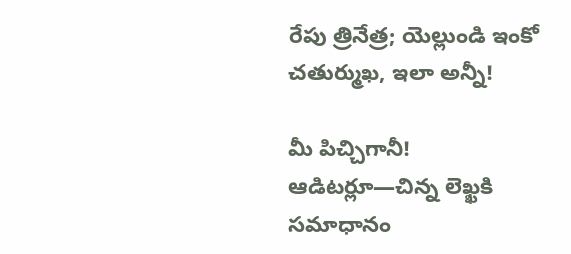రేపు త్రినేత్ర; యెల్లుండి ఇంకో చతుర్ముఖ, ఇలా అన్నీ!

మీ పిచ్చిగానీ! ఆడిటర్లూ—చిన్న లెఖ్ఖకి సమాధానం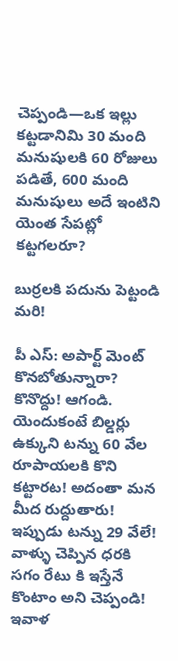చెప్పండి—ఒక ఇల్లు కట్టడానిమి 30 మంది మనుషులకి 60 రోజులు పడితే, 600 మంది మనుషులు అదే ఇంటిని యెంత సేపట్లో కట్టగలరూ?

బుర్రలకి పదును పెట్టండి మరి!

పీ ఎస్: అపార్ట్ మెంట్ కొనబోతున్నారా? కొనొద్దు! ఆగండి. యెందుకంటే బిల్డర్లు ఉక్కుని టన్ను 60 వేల రూపాయలకి కొని కట్టారట! అదంతా మన మీద రుద్దుతారు! ఇప్పుడు టన్ను 29 వేలే! వాళ్ళు చెప్పిన ధరకి సగం రేటు కి ఇస్తేనే కొంటాం అని చెప్పండి! ఇవాళ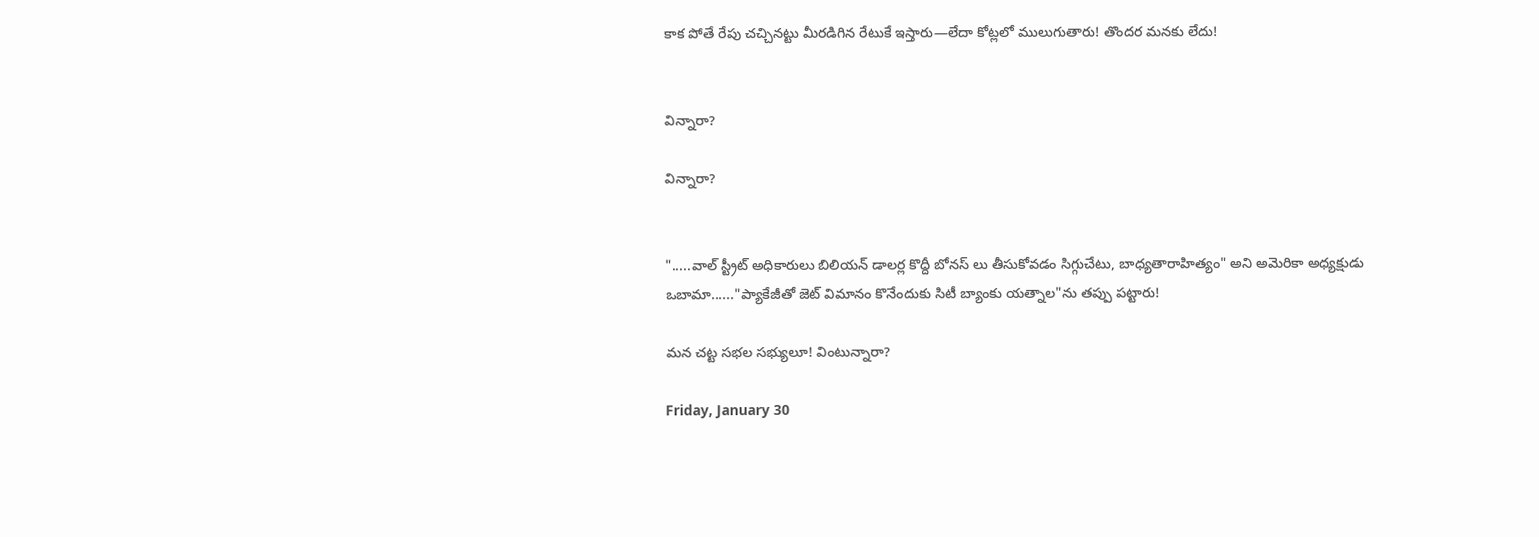కాక పోతే రేపు చచ్చినట్టు మీరడిగిన రేటుకే ఇస్తారు—లేదా కోట్లలో ములుగుతారు! తొందర మనకు లేదు!


విన్నారా?

విన్నారా?


".....వాల్ స్ట్రీట్ అధికారులు బిలియన్ డాలర్ల కొద్దీ బోనస్ లు తీసుకోవడం సిగ్గుచేటు, బాధ్యతారాహిత్యం" అని అమెరికా అధ్యక్షుడు ఒబామా......"ప్యాకేజీతో జెట్ విమానం కొనేందుకు సిటీ బ్యాంకు యత్నాల"ను తప్పు పట్టారు!

మన చట్ట సభల సభ్యులూ! వింటున్నారా?

Friday, January 30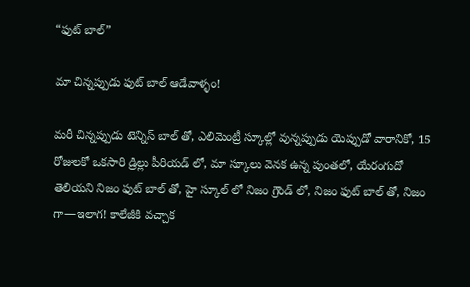“ఫుట్ బాల్”

మా చిన్నప్పుడు ఫుట్ బాల్ ఆడేవాళ్ళం!

మరీ చిన్నప్పుడు టెన్నిస్ బాల్ తో, ఎలిమెంట్రీ స్కూల్లో వున్నప్పుడు యెప్పుడో వారానికో, 15 రోజులకో ఒకసారి డ్రిల్లు పీరియడ్ లో, మా స్కూలు వెనక ఉన్న పుంతలో, యేరంగుదో తెలియని నిజం ఫుట్ బాల్ తో, హై స్కూల్ లో నిజం గ్రౌండ్ లో, నిజం ఫుట్ బాల్ తో, నిజం గా—ఇలాగ! కాలేజీకి వచ్చాక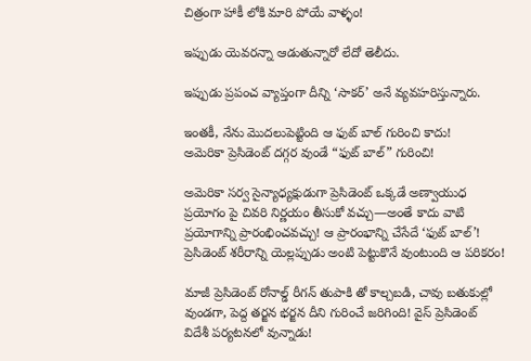చిత్రంగా హాకీ లోకి మారి పోయే వాళ్ళం!

ఇప్పుడు యెవరన్నా ఆడుతున్నారో లేదో తెలీదు.

ఇప్పుడు ప్రపంచ వ్యాప్తంగా దీన్ని ‘సాకర్’ అనే వ్యవహరిస్తున్నారు.

ఇంతకీ, నేను మొదలుపెట్టింది ఆ ఫుట్ బాల్ గురించి కాదు!
అమెరికా ప్రెసిడెంట్ దగ్గర వుండే “ఫుట్ బాల్” గురించి!

అమెరికా సర్వ సైన్యాధ్యక్షుడుగా ప్రెసిడెంట్ ఒక్కడే అణ్వాయుధ ప్రయోగం పై చివరి నిర్ణయం తీసుకో వచ్చు—అంతే కాదు వాటి ప్రయోగాన్ని ప్రారంభించవచ్చు! ఆ ప్రారంభాన్ని చేసేదే ‘ఫుట్ బాల్’! ప్రెసిడెంట్ శరీరాన్ని యెల్లప్పుడు అంటి పెట్టుకొనే వుంటుంది ఆ పరికరం!

మాజీ ప్రెసిడెంట్ రోనాల్డ్ రీగన్ తుపాకి తో కాల్చబడి, చావు బతుకుల్లో వుండగా, పెద్ద తర్జన భర్జన దీని గురించే జరిగింది! వైస్ ప్రెసిడెంట్ విదేశీ పర్యటనలో వున్నాడు!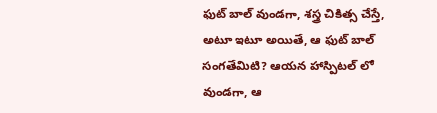ఫుట్ బాల్ వుండగా, శస్త్ర చికిత్స చేస్తే, అటూ ఇటూ అయితే, ఆ ఫుట్ బాల్ సంగతేమిటి? ఆయన హాస్పిటల్ లో వుండగా, ఆ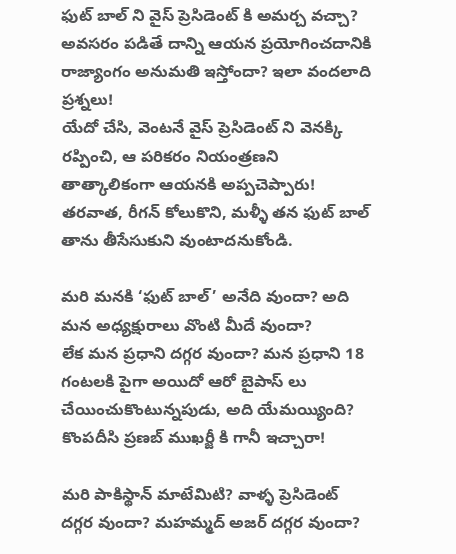ఫుట్ బాల్ ని వైస్ ప్రెసిడెంట్ కి అమర్చ వచ్చా? అవసరం పడితే దాన్ని ఆయన ప్రయోగించదానికి రాజ్యాంగం అనుమతి ఇస్తోందా? ఇలా వందలాది ప్రశ్నలు!
యేదో చేసి, వెంటనే వైస్ ప్రెసిడెంట్ ని వెనక్కి రప్పించి, ఆ పరికరం నియంత్రణని తాత్కాలికంగా ఆయనకి అప్పచెప్పారు! తరవాత, రీగన్ కోలుకొని, మళ్ళీ తన ఫుట్ బాల్ తాను తీసేసుకుని వుంటాదనుకోండి.

మరి మనకి ‘ఫుట్ బాల్’ అనేది వుందా? అది మన అధ్యక్షురాలు వొంటి మీదే వుందా?
లేక మన ప్రధాని దగ్గర వుందా? మన ప్రధాని 18 గంటలకి పైగా అయిదో ఆరో బైపాస్ లు చేయించుకొంటున్నపుడు, అది యేమయ్యింది? కొంపదీసి ప్రణబ్ ముఖర్జీ కి గానీ ఇచ్చారా!

మరి పాకిస్థాన్ మాటేమిటి? వాళ్ళ ప్రెసిడెంట్ దగ్గర వుందా? మహమ్మద్ అజర్ దగ్గర వుందా?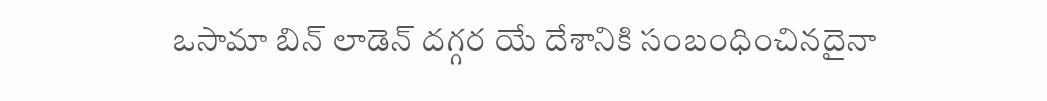ఒసామా బిన్ లాడెన్ దగ్గర యే దేశానికి సంబంధించినదైనా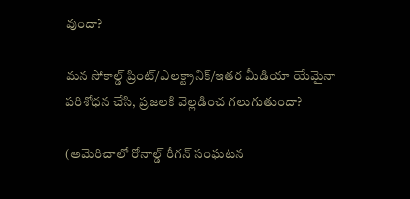వుందా?

మన సోకాల్డ్ ప్రింట్/ఎలక్ట్రానిక్/ఇతర మీడియా యేమైనా పరిశోధన చేసి, ప్రజలకి వెల్లడించ గలుగుతుందా?

(అమెరిచాలో రోనాల్డ్ రీగన్ సంఘటన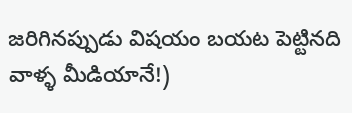జరిగినప్పుడు విషయం బయట పెట్టినది వాళ్ళ మీడియానే!)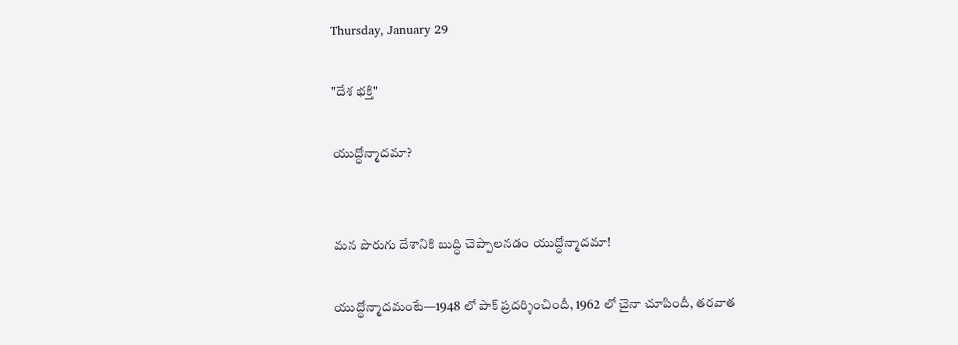Thursday, January 29

"దేశ భక్తి"

యుద్ధోన్మాదమా?


మన పొరుగు దేశానికి బుద్ధి చెప్పాలనడం యుద్ధోన్మాదమా!

యుద్ధోన్మాదమంటే—1948 లో పాక్ ప్రదర్శించిందీ, 1962 లో చైనా చూపిందీ, తరవాత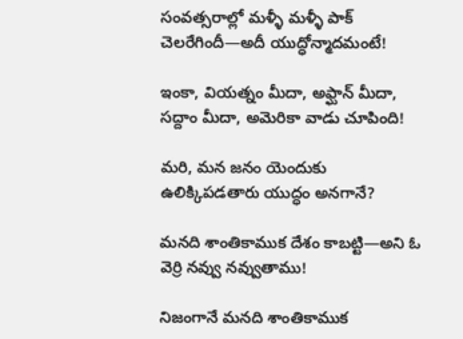సంవత్సరాల్లో మళ్ళీ మళ్ళీ పాక్ చెలరేగిందీ—అదీ యుద్ధోన్మాదమంటే!

ఇంకా, వియత్నం మీదా, అఫ్ఘాన్ మీదా, సద్దాం మీదా, అమెరికా వాడు చూపింది!

మరి, మన జనం యెందుకు ఉలిక్కిపడతారు యుద్ధం అనగానే?

మనది శాంతికాముక దేశం కాబట్టి—అని ఓ వెర్రి నవ్వు నవ్వుతాము!

నిజంగానే మనది శాంతికాముక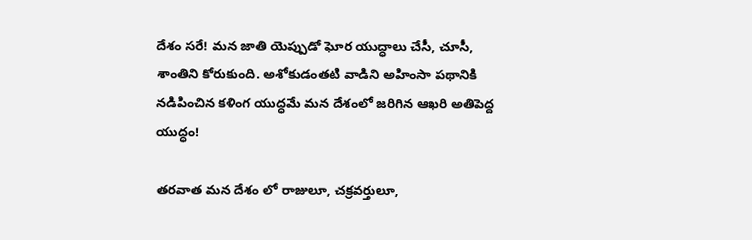దేశం సరే! మన జాతి యెప్పుడో ఘోర యుద్ధాలు చేసీ, చూసీ, శాంతిని కోరుకుంది. అశోకుడంతటి వాడిని అహింసా పథానికి నడిపించిన కళింగ యుద్ధమే మన దేశంలో జరిగిన ఆఖరి అతిపెద్ద యుద్ధం!

తరవాత మన దేశం లో రాజులూ, చక్రవర్తులూ,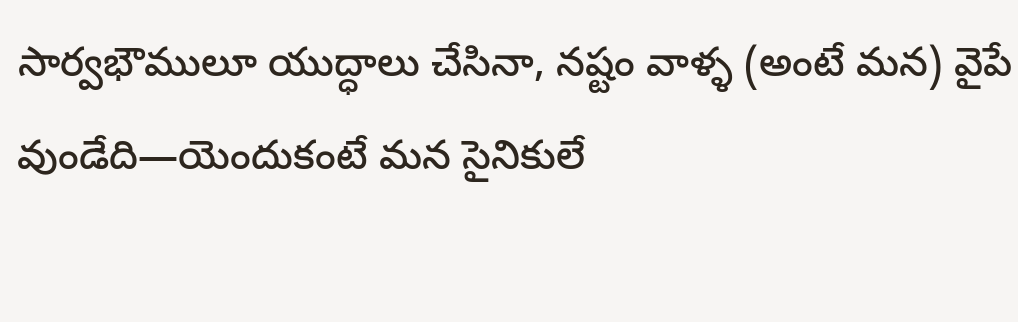సార్వభౌములూ యుద్ధాలు చేసినా, నష్టం వాళ్ళ (అంటే మన) వైపే వుండేది—యెందుకంటే మన సైనికులే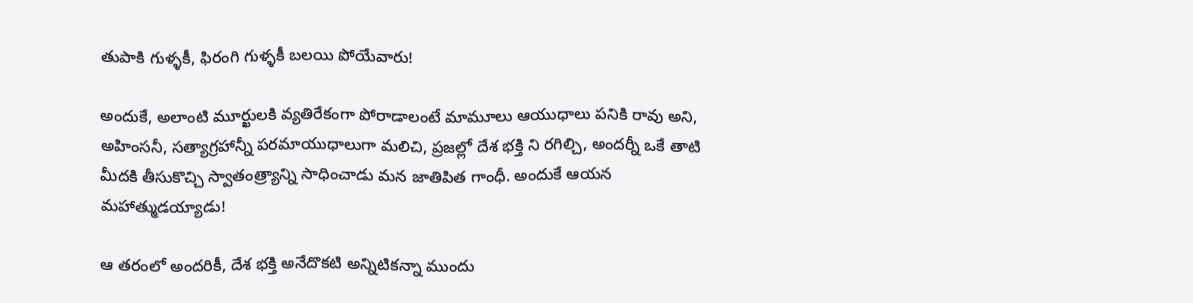తుపాకి గుళ్ళకీ, ఫిరంగి గుళ్ళకీ బలయి పోయేవారు!

అందుకే, అలాంటి మూర్ఖులకి వ్యతిరేకంగా పోరాడాలంటే మామూలు ఆయుధాలు పనికి రావు అని, అహింసనీ, సత్యాగ్రహాన్నీ పరమాయుధాలుగా మలిచి, ప్రజల్లో దేశ భక్తి ని రగిల్చి, అందర్నీ ఒకే తాటి మీదకి తీసుకొచ్చి స్వాతంత్ర్యాన్ని సాధించాడు మన జాతిపిత గాంధీ. అందుకే ఆయన మహాత్ముడయ్యాడు!

ఆ తరంలో అందరికీ, దేశ భక్తి అనేదొకటి అన్నిటికన్నా ముందు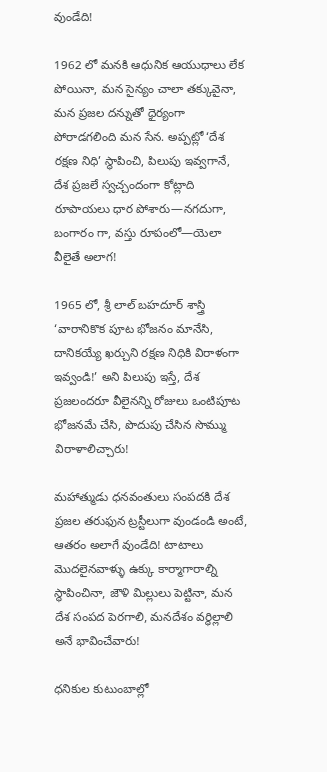వుండేది!

1962 లో మనకి ఆధునిక ఆయుధాలు లేక పోయినా, మన సైన్యం చాలా తక్కువైనా, మన ప్రజల దన్నుతో ధైర్యంగా పోరాడగలింది మన సేన. అప్పట్లో ‘దేశ రక్షణ నిధి’ స్థాపించి, పిలుపు ఇవ్వగానే, దేశ ప్రజలే స్వచ్చందంగా కోట్లాది రూపాయలు ధార పోశారు—నగదుగా, బంగారం గా, వస్తు రూపంలో—యెలా వీలైతే అలాగ!

1965 లో, శ్రీ లాల్ బహదూర్ శాస్త్రి ‘వారానికొక పూట భోజనం మానేసి, దానికయ్యే ఖర్చుని రక్షణ నిధికి విరాళంగా ఇవ్వండి!’ అని పిలుపు ఇస్తే, దేశ ప్రజలందరూ వీలైనన్ని రోజులు ఒంటిపూట భోజనమే చేసి, పొదుపు చేసిన సొమ్ము విరాళాలిచ్చారు!

మహాత్ముడు ధనవంతులు సంపదకి దేశ ప్రజల తరుఫున ట్రస్టీలుగా వుండండి అంటే, ఆతరం అలాగే వుండేది! టాటాలు మొదలైనవాళ్ళు ఉక్కు కార్మాగారాల్ని స్థాపించినా, జౌళి మిల్లులు పెట్టినా, మన దేశ సంపద పెరగాలి, మనదేశం వర్ధిల్లాలి అనే భావించేవారు!

ధనికుల కుటుంబాల్లో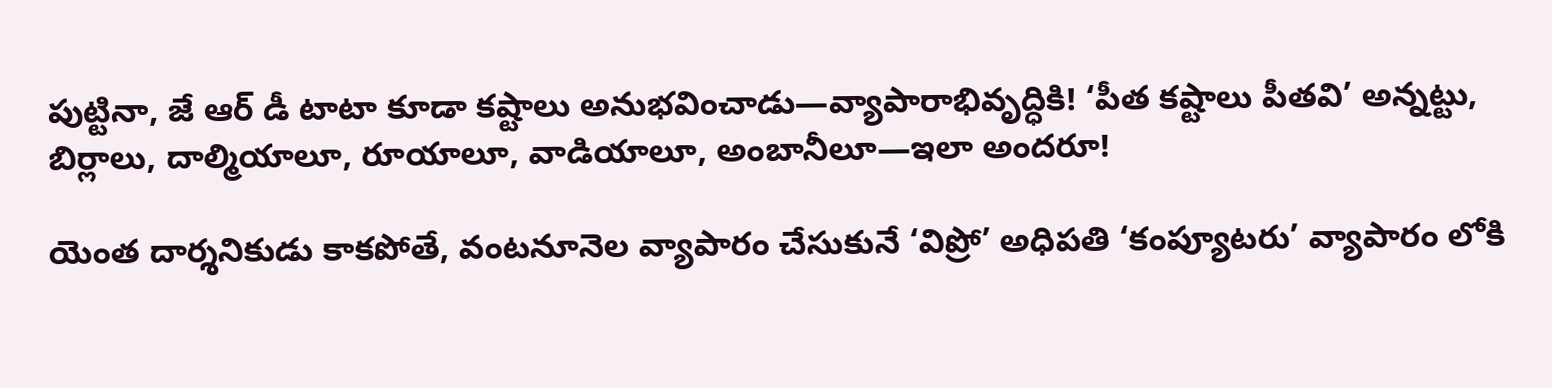పుట్టినా, జే ఆర్ డీ టాటా కూడా కష్టాలు అనుభవించాడు—వ్యాపారాభివృద్ధికి! ‘పీత కష్టాలు పీతవి’ అన్నట్టు, బిర్లాలు, దాల్మియాలూ, రూయాలూ, వాడియాలూ, అంబానీలూ—ఇలా అందరూ!

యెంత దార్శనికుడు కాకపోతే, వంటనూనెల వ్యాపారం చేసుకునే ‘విప్రో’ అధిపతి ‘కంప్యూటరు’ వ్యాపారం లోకి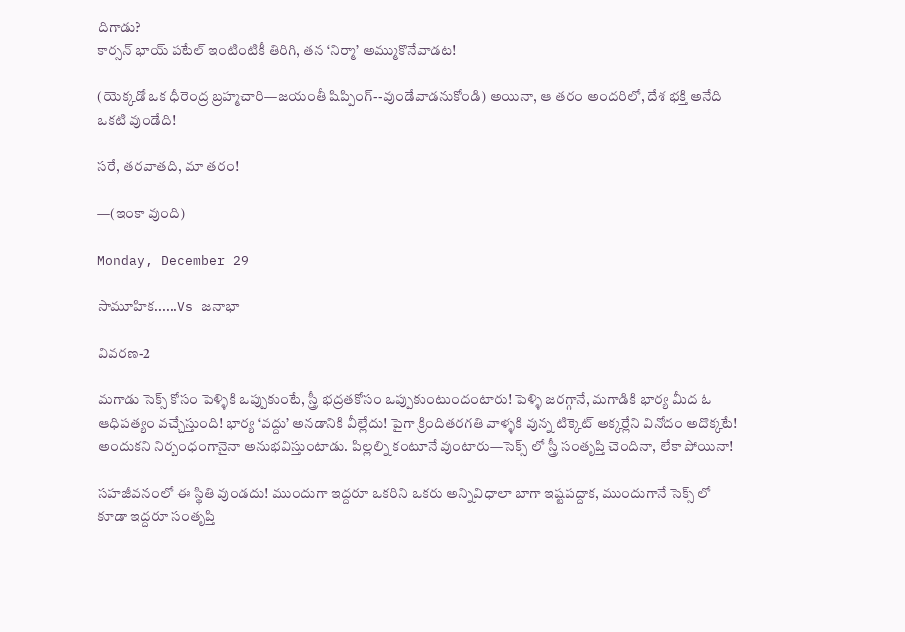దిగాడు?
కార్సన్ భాయ్ పటేల్ ఇంటింటికీ తిరిగి, తన ‘నిర్మా’ అమ్ముకొనేవాడట!

(యెక్కడో ఒక ధీరెంద్ర బ్రహ్మచారి—జయంతీ షిప్పింగ్--వుండేవాడనుకోండి) అయినా, ఆ తరం అందరిలో, దేశ భక్తి అనేది ఒకటి వుండేది!

సరే, తరవాతది, మా తరం!

—(ఇంకా వుంది)

Monday, December 29

సామూహిక......Vs జనాభా

వివరణ-2

మగాడు సెక్స్ కోసం పెళ్ళికి ఒప్పుకుంటే, స్త్రీ భద్రతకోసం ఒప్పుకుంటుందంటారు! పెళ్ళి జరగ్గానే, మగాడికి భార్య మీద ఓ ఆధిపత్యం వచ్చేస్తుంది! భార్య ‘వద్దు’ అనడానికి వీల్లేదు! పైగా క్రిందితరగతి వాళ్ళకి వున్న టిక్కెట్ అక్కర్లేని వినోదం అదొక్కటే! అందుకని నిర్బంధంగానైనా అనుభవిస్తుంటాడు. పిల్లల్ని కంటూనే వుంటారు—సెక్స్ లో స్త్రీ సంతృప్తి చెందినా, లేకా పోయినా!

సహజీవనంలో ఈ స్థితి వుండదు! ముందుగా ఇద్దరూ ఒకరిని ఒకరు అన్నివిధాలా బాగా ఇష్టపద్దాక, ముందుగానే సెక్స్ లో కూడా ఇద్దరూ సంతృప్తి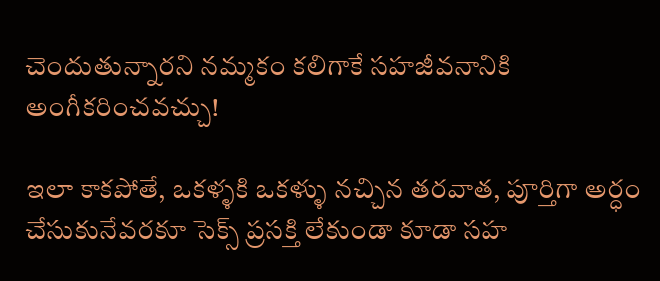చెందుతున్నారని నమ్మకం కలిగాకే సహజీవనానికి అంగీకరించవచ్చు!

ఇలా కాకపోతే, ఒకళ్ళకి ఒకళ్ళు నచ్చిన తరవాత, పూర్తిగా అర్ధం చేసుకునేవరకూ సెక్స్ ప్రసక్తి లేకుండా కూడా సహ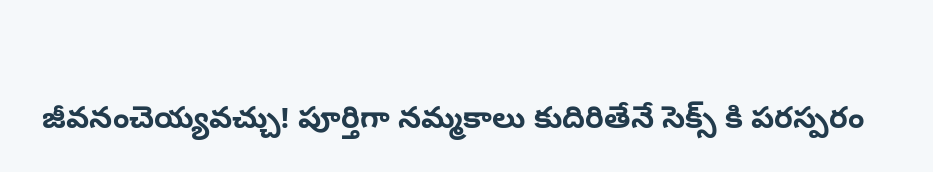జీవనంచెయ్యవచ్చు! పూర్తిగా నమ్మకాలు కుదిరితేనే సెక్స్ కి పరస్పరం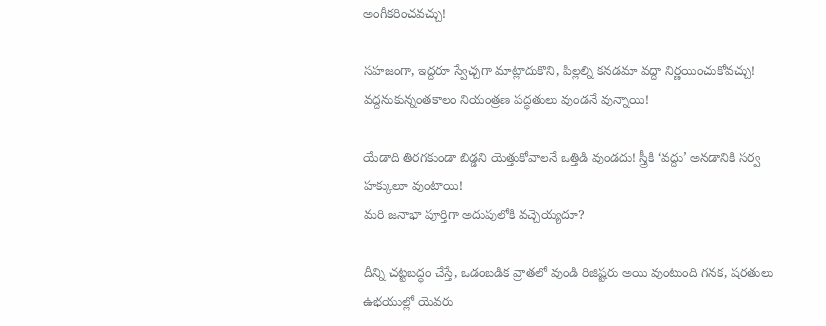అంగీకరించవచ్చు!

సహజంగా, ఇద్దరూ స్వేచ్చగా మాట్లాదుకొని, పిల్లల్ని కనడమా వద్దా నిర్ణయించుకోవచ్చు! వద్దనుకున్నంతకాలం నియంత్రణ పద్ధతులు వుండనే వున్నాయి!

యేడాది తిరగకుండా బిడ్డని యెత్తుకోవాలనే ఒత్తిడి వుండదు! స్త్రీకి ‘వద్దు’ అనడానికి సర్వ హక్కులూ వుంటాయి!
మరి జనాభా పూర్తిగా అదుపులోకి వచ్చెయ్యదూ?

దీన్ని చట్టబద్ధం చేస్తే, ఒడంబడిక వ్రాతలో వుండి రిజిష్టరు అయి వుంటుంది గనక, షరతులు ఉభయుల్లో యెవరు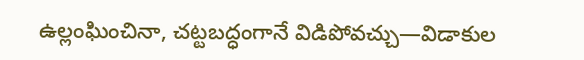ఉల్లంఘించినా, చట్టబద్ధంగానే విడిపోవచ్చు—విడాకుల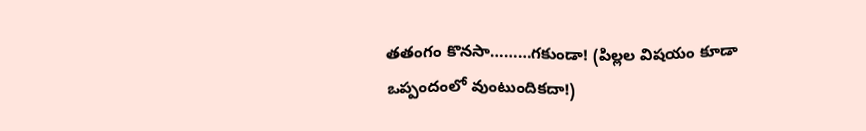తతంగం కొనసా………గకుండా! (పిల్లల విషయం కూడా ఒప్పందంలో వుంటుందికదా!)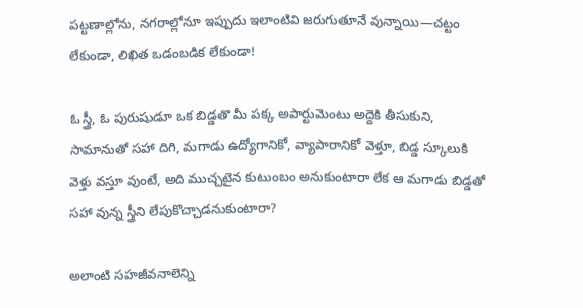పట్టణాల్లోను, నగరాల్లోనూ ఇప్పుదు ఇలాంటివి జరుగుతూనే వున్నాయి—చట్టం లేకుండా, లిఖిత ఒడంబడిక లేకుండా!

ఓ స్త్రీ, ఓ పురుషుడూ ఒక బిడ్డతొ మీ పక్క అపార్టుమెంటు అద్దెకి తీసుకుని, సామానుతో సహా దిగి, మగాడు ఉద్యోగానికో, వ్యాపారానికో వెళ్తూ, బిడ్డ స్కూలుకి వెళ్తు వస్తూ వుంటే, అది ముచ్చటైన కుటుంబం అనుకుంటారా లేక ఆ మగాడు బిడ్డతో సహా వున్న స్త్రీని లేపుకొచ్చాడనుకుంటారా?

అలాంటి సహజీవనాలెన్ని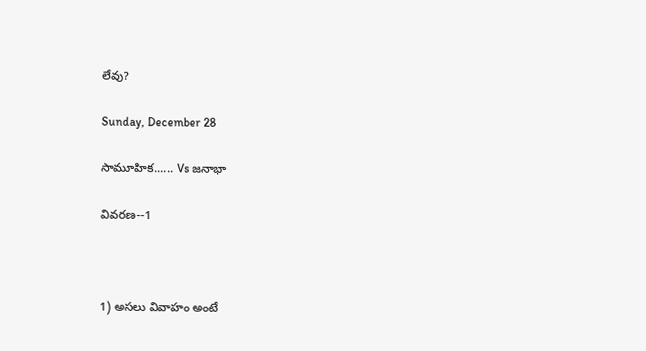లేవు?

Sunday, December 28

సామూహిక...... Vs జనాభా

వివరణ--1



1) అసలు వివాహం అంటే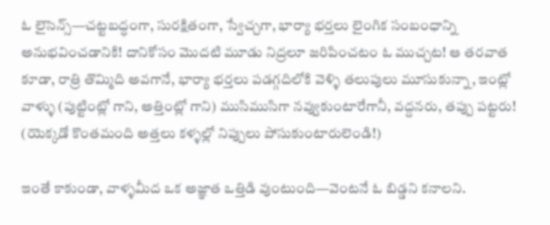ఓ లైసెన్స్—చట్టబద్ధంగా, సురక్షితంగా, స్వేచ్చగా, భార్యా భర్తలు లైంగిక సంబంధాన్ని అనుభవించడానికి! దానికోసం మొదటి మూడు నిద్రలూ జరిపించటం ఓ ముచ్చట! ఆ తరవాత కూడా, రాత్రి తొమ్మిది అవగానే, భార్యా భర్తలు పడగ్గదిలోకి వెళ్ళి తలుపులు మూసుకున్నా, ఇంట్లో వాళ్ళు (పుట్టింట్లో గాని, అత్తింట్లో గాని) ముసిముసిగా నవ్వుకుంటారేగానీ, వద్దనరు, తప్పు పట్టరు! (యెక్కడో కొంతమంది అత్తలు కళ్ళల్లో నిప్పులు పోసుకుంటారులెండి!)

ఇంతే కాకుండా, వాళ్ళమీద ఒక అజ్ఞాత ఒత్తిడి వుంటుంది—వెంటనే ఓ బిడ్డని కనాలని.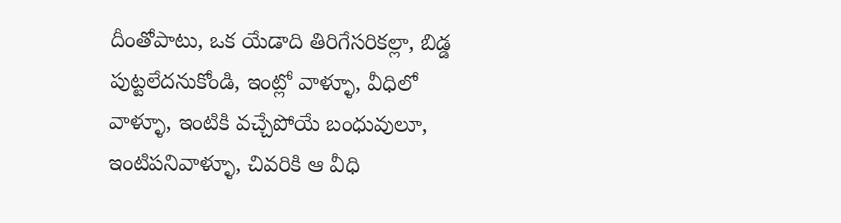దీంతోపాటు, ఒక యేడాది తిరిగేసరికల్లా, బిడ్డ పుట్టలేదనుకోండి, ఇంట్లో వాళ్ళూ, వీధిలో వాళ్ళూ, ఇంటికి వచ్చేపోయే బంధువులూ, ఇంటిపనివాళ్ళూ, చివరికి ఆ వీధి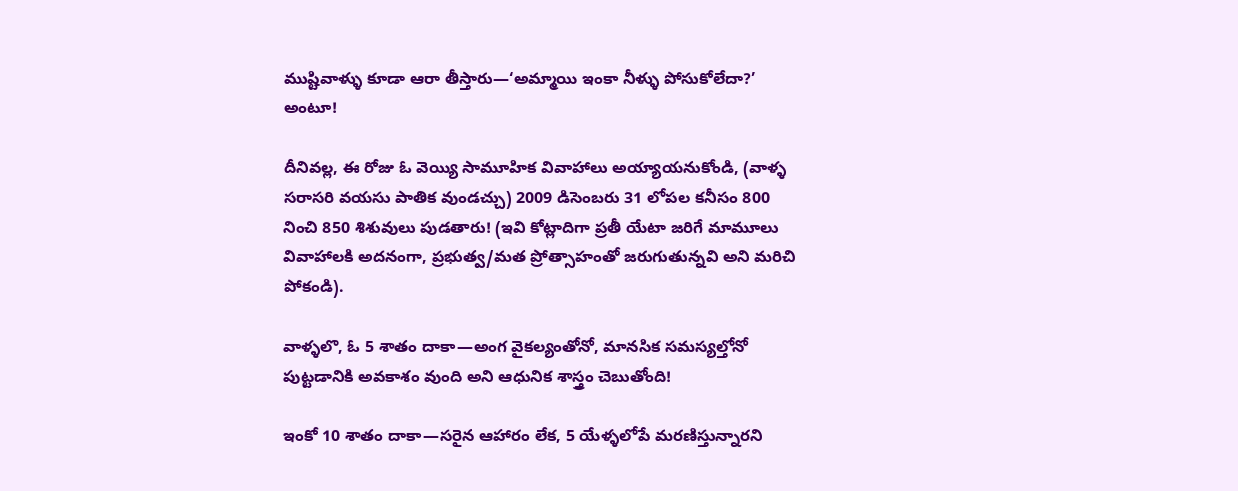ముష్టివాళ్ళు కూడా ఆరా తీస్తారు—‘అమ్మాయి ఇంకా నీళ్ళు పోసుకోలేదా?’ అంటూ!

దీనివల్ల, ఈ రోజు ఓ వెయ్యి సామూహిక వివాహాలు అయ్యాయనుకోండి, (వాళ్ళ సరాసరి వయసు పాతిక వుండచ్చు) 2009 డిసెంబరు 31 లోపల కనీసం 800 నించి 850 శిశువులు పుడతారు! (ఇవి కోట్లాదిగా ప్రతీ యేటా జరిగే మామూలు వివాహాలకి అదనంగా, ప్రభుత్వ/మత ప్రోత్సాహంతో జరుగుతున్నవి అని మరిచి పోకండి).

వాళ్ళలొ, ఓ 5 శాతం దాకా—అంగ వైకల్యంతోనో, మానసిక సమస్యల్తోనో పుట్టడానికి అవకాశం వుంది అని ఆధునిక శాస్త్రం చెబుతోంది!

ఇంకో 10 శాతం దాకా—సరైన ఆహారం లేక, 5 యేళ్ళలోపే మరణిస్తున్నారని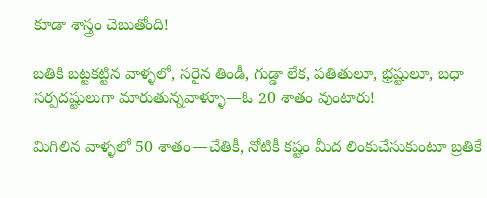కూడా శాస్త్రం చెబుతోంది!

బతికి బట్టకట్టిన వాళ్ళలో, సరైన తిండీ, గుడ్డా లేక, పతితులూ, భ్రష్టులూ, బధా సర్పదష్టులుగా మారుతున్నవాళ్ళూ—ఓ 20 శాతం వుంటారు!

మిగిలిన వాళ్ళలో 50 శాతం—చేతికీ, నోటికీ కష్టం మీద లింకుచేసుకుంటూ బ్రతికే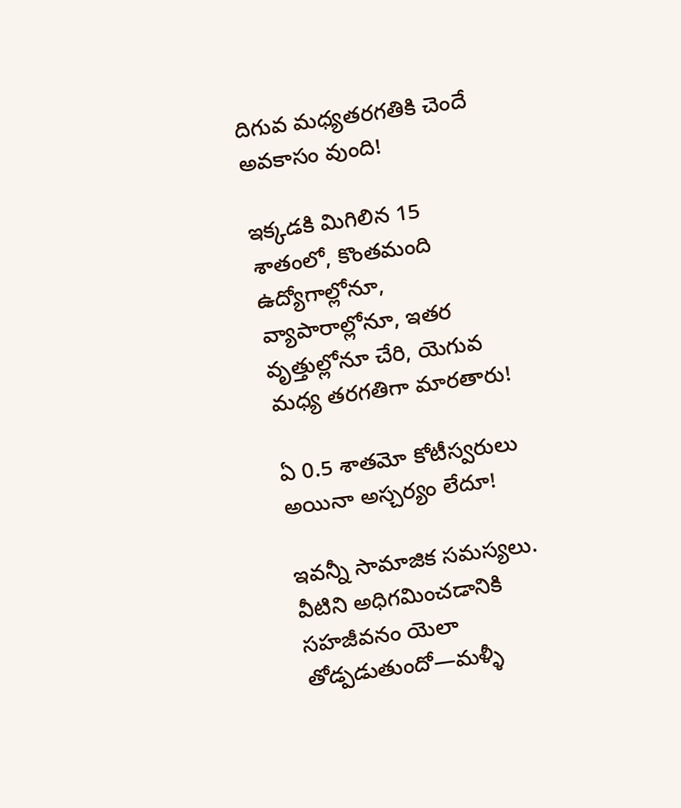దిగువ మధ్యతరగతికి చెందే అవకాసం వుంది!

ఇక్కడకి మిగిలిన 15 శాతంలో, కొంతమంది ఉద్యోగాల్లోనూ, వ్యాపారాల్లోనూ, ఇతర వృత్తుల్లోనూ చేరి, యెగువ మధ్య తరగతిగా మారతారు!

ఏ 0.5 శాతమో కోటీస్వరులు అయినా అస్చర్యం లేదూ!

ఇవన్నీ సామాజిక సమస్యలు. వీటిని అధిగమించడానికి సహజీవనం యెలా తోడ్పడుతుందో—మళ్ళీ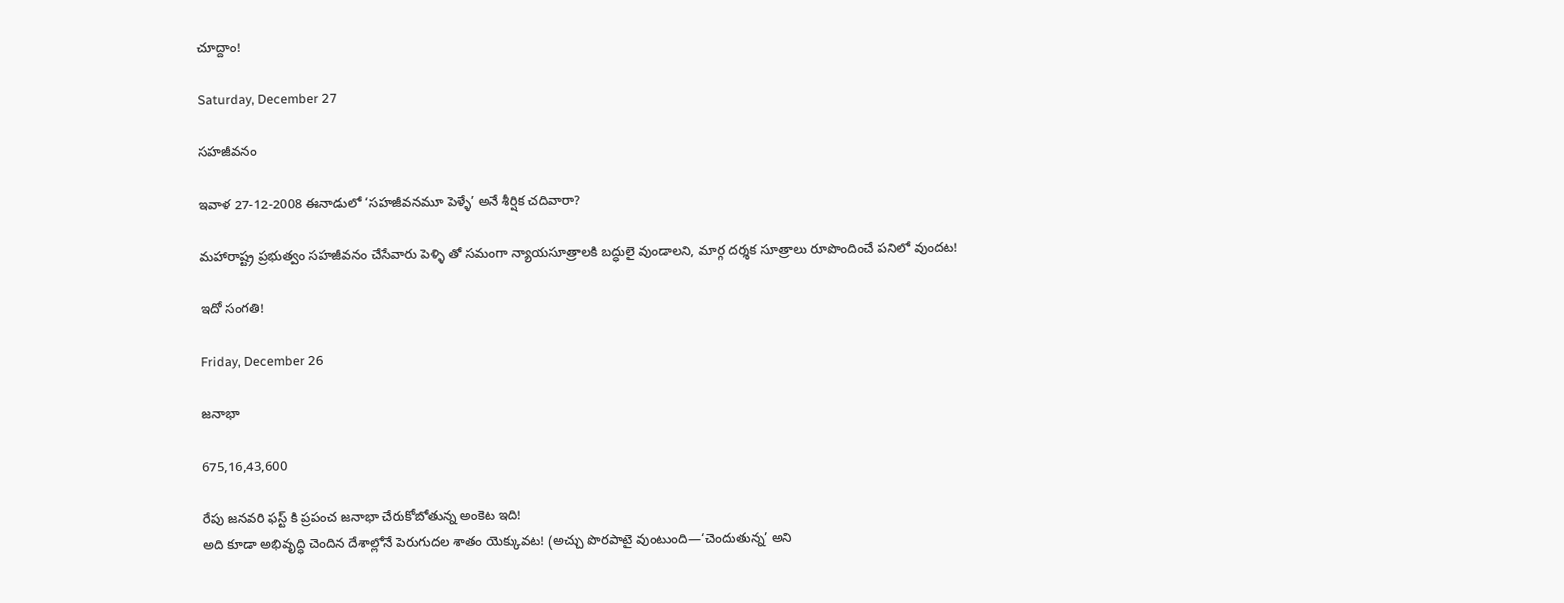చూద్దాం!

Saturday, December 27

సహజీవనం

ఇవాళ 27-12-2008 ఈనాడులో ‘సహజీవనమూ పెళ్ళే’ అనే శీర్షిక చదివారా?

మహారాష్ట్ర ప్రభుత్వం సహజీవనం చేసేవారు పెళ్ళి తో సమంగా న్యాయసూత్రాలకి బద్ధులై వుండాలని, మార్గ దర్శక సూత్రాలు రూపొందించే పనిలో వుందట!

ఇదో సంగతి!

Friday, December 26

జనాభా

675,16,43,600

రేపు జనవరి ఫస్ట్ కి ప్రపంచ జనాభా చేరుకోబోతున్న అంకెట ఇది!
అది కూడా అభివృద్ధి చెందిన దేశాల్లోనే పెరుగుదల శాతం యెక్కువట! (అచ్చు పొరపాటై వుంటుంది—‘చెందుతున్న’ అని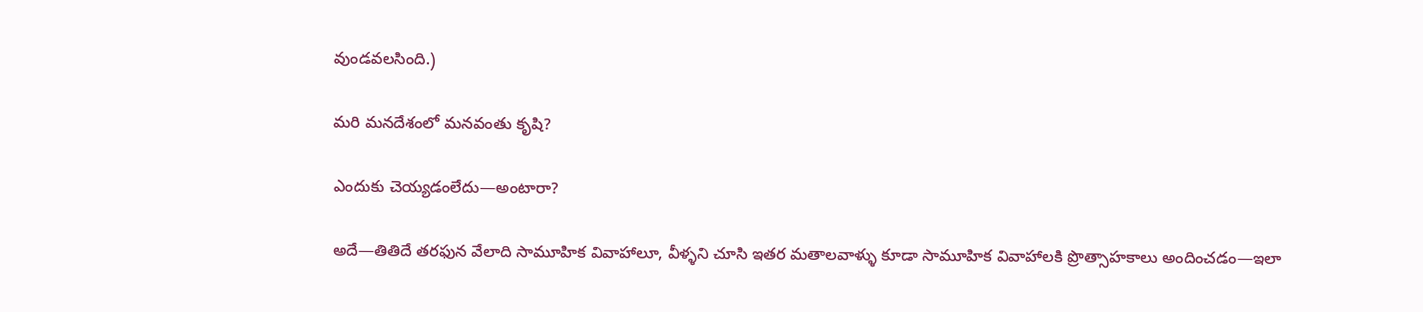వుండవలసింది.)

మరి మనదేశంలో మనవంతు కృషి?

ఎందుకు చెయ్యడంలేదు—అంటారా?

అదే—తితిదే తరఫున వేలాది సామూహిక వివాహాలూ, వీళ్ళని చూసి ఇతర మతాలవాళ్ళు కూడా సామూహిక వివాహాలకి ప్రొత్సాహకాలు అందించడం—ఇలా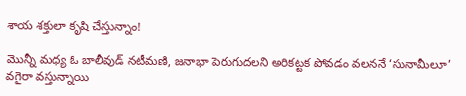శాయ శక్తులా కృషి చేస్తున్నాం!

మొన్నీ మధ్య ఓ బాలీవుడ్ నటీమణి, జనాభా పెరుగుదలని అరికట్టక పోవడం వలననే ‘సునామీలూ’ వగైరా వస్తున్నాయి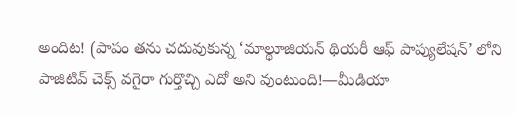అందిట! (పాపం తను చదువుకున్న ‘మాల్థూజియన్ థియరీ ఆఫ్ పాప్యులేషన్’ లోని పాజిటివ్ చెక్స్ వగైరా గుర్తొచ్చి ఎదో అని వుంటుంది!—మీడియా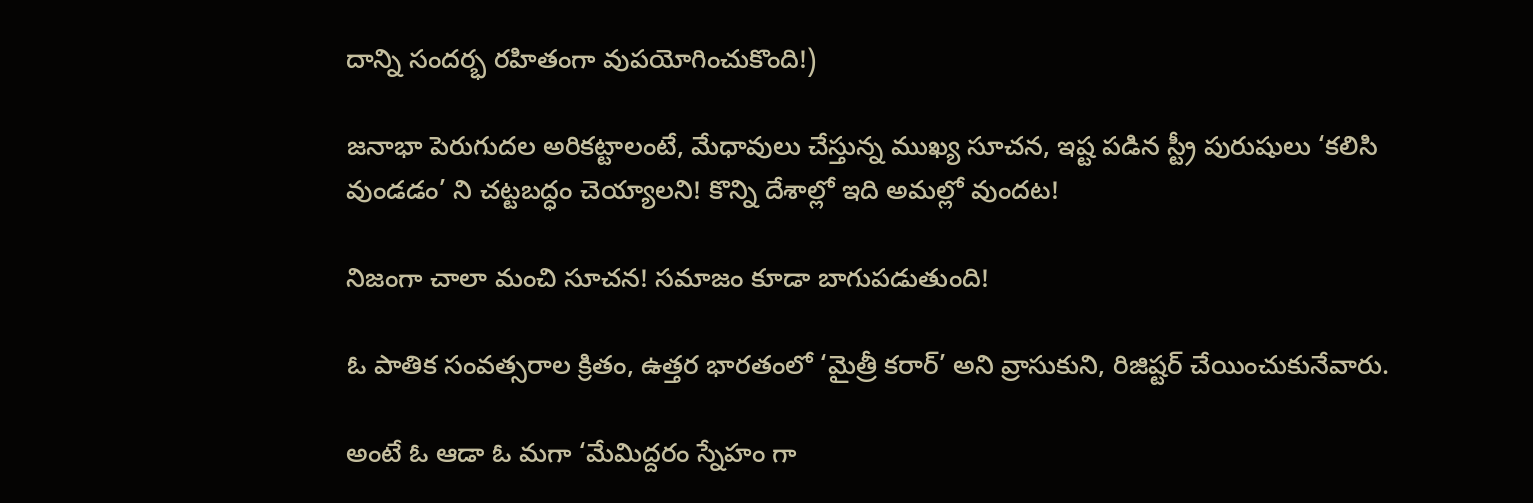దాన్ని సందర్భ రహితంగా వుపయోగించుకొంది!)

జనాభా పెరుగుదల అరికట్టాలంటే, మేధావులు చేస్తున్న ముఖ్య సూచన, ఇష్ట పడిన స్ట్రీ పురుషులు ‘కలిసి వుండడం’ ని చట్టబద్ధం చెయ్యాలని! కొన్ని దేశాల్లో ఇది అమల్లో వుందట!

నిజంగా చాలా మంచి సూచన! సమాజం కూడా బాగుపడుతుంది!

ఓ పాతిక సంవత్సరాల క్రితం, ఉత్తర భారతంలో ‘మైత్రీ కరార్’ అని వ్రాసుకుని, రిజిష్టర్ చేయించుకునేవారు.

అంటే ఓ ఆడా ఓ మగా ‘మేమిద్దరం స్నేహం గా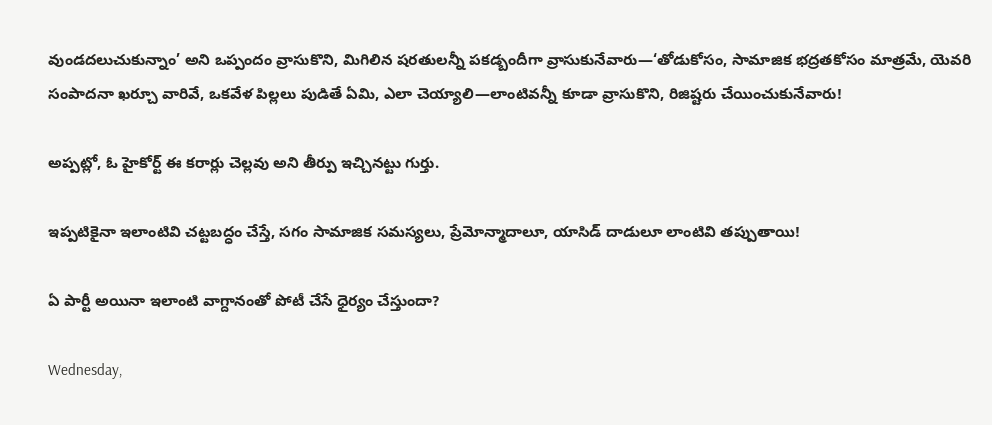వుండదలుచుకున్నాం’ అని ఒప్పందం వ్రాసుకొని, మిగిలిన షరతులన్నీ పకడ్బందీగా వ్రాసుకునేవారు—‘తోడుకోసం, సామాజిక భద్రతకోసం మాత్రమే, యెవరి సంపాదనా ఖర్చూ వారివే, ఒకవేళ పిల్లలు పుడితే ఏమి, ఎలా చెయ్యాలి—లాంటివన్నీ కూడా వ్రాసుకొని, రిజిష్టరు చేయించుకునేవారు!

అప్పట్లో, ఓ హైకోర్ట్ ఈ కరార్లు చెల్లవు అని తీర్పు ఇచ్చినట్టు గుర్తు.

ఇప్పటికైనా ఇలాంటివి చట్టబద్ధం చేస్తే, సగం సామాజిక సమస్యలు, ప్రేమోన్మాదాలూ, యాసిడ్ దాడులూ లాంటివి తప్పుతాయి!

ఏ పార్టీ అయినా ఇలాంటి వాగ్దానంతో పోటీ చేసే ధైర్యం చేస్తుందా?

Wednesday,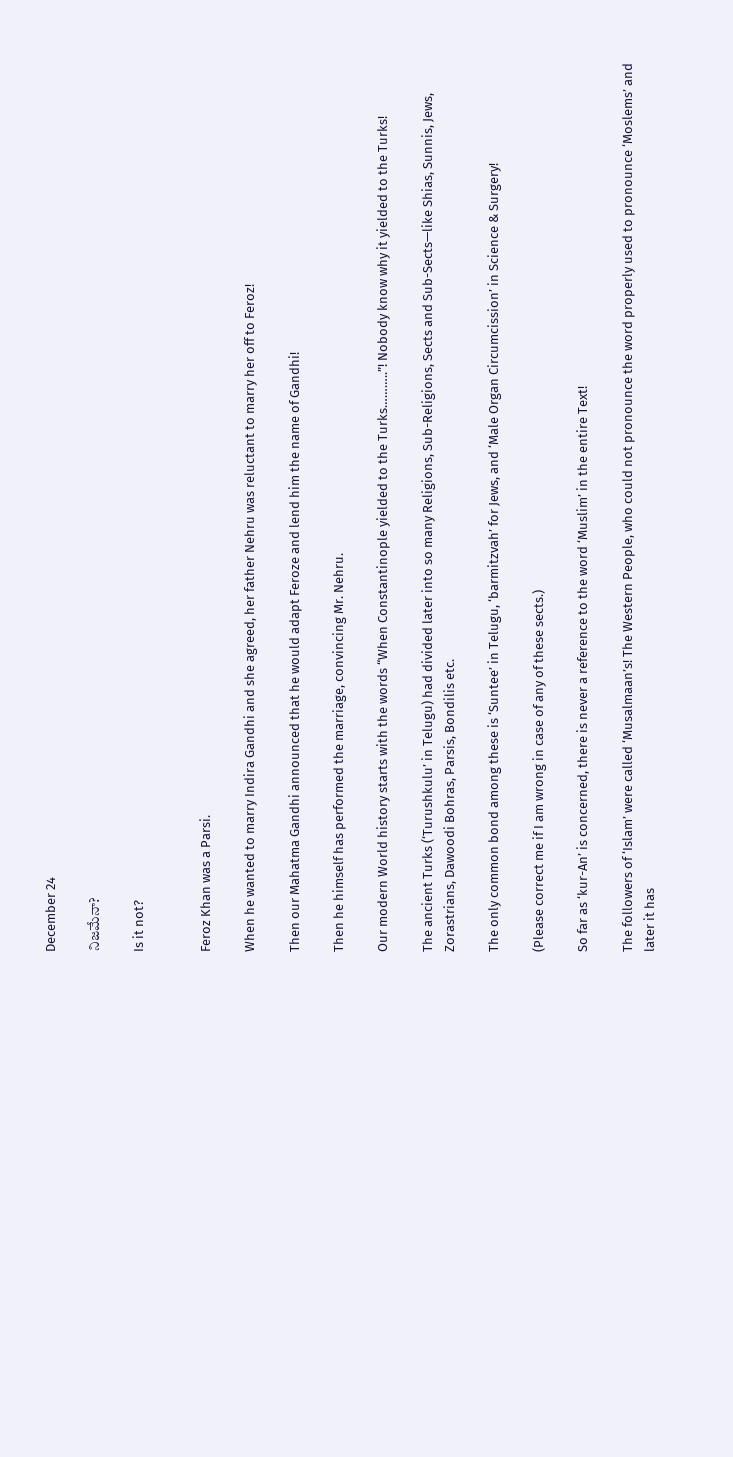December 24

నిజమేనా?

Is it not?


Feroz Khan was a Parsi.

When he wanted to marry Indira Gandhi and she agreed, her father Nehru was reluctant to marry her off to Feroz!

Then our Mahatma Gandhi announced that he would adapt Feroze and lend him the name of Gandhi!

Then he himself has performed the marriage, convincing Mr. Nehru.

Our modern World history starts with the words “When Constantinople yielded to the Turks………..”! Nobody know why it yielded to the Turks!

The ancient Turks (‘Turushkulu’ in Telugu) had divided later into so many Religions, Sub-Religions, Sects and Sub-Sects—like Shias, Sunnis, Jews, Zorastrians, Dawoodi Bohras, Parsis, Bondilis etc.

The only common bond among these is ‘Suntee’ in Telugu, ‘barmitzvah’ for Jews, and ‘Male Organ Circumcission’ in Science & Surgery!

(Please correct me if I am wrong in case of any of these sects.)

So far as ‘kur-An’ is concerned, there is never a reference to the word ‘Muslim’ in the entire Text!

The followers of ‘Islam’ were called ‘Musalmaan’s! The Western People, who could not pronounce the word properly used to pronounce ‘Moslems’ and later it has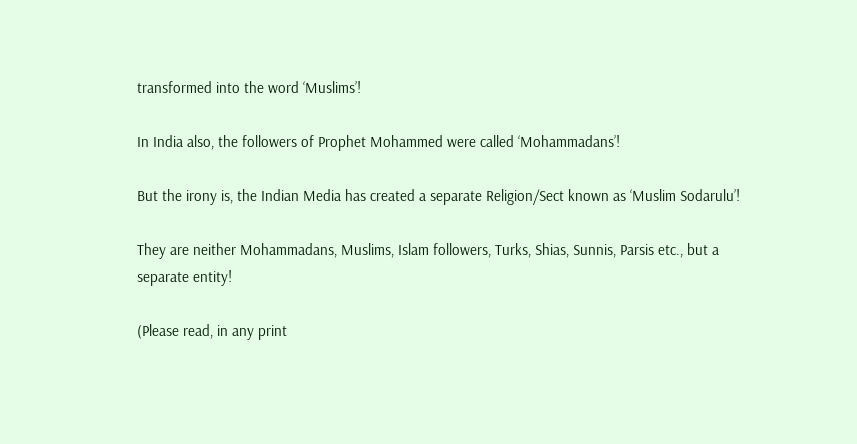transformed into the word ‘Muslims’!

In India also, the followers of Prophet Mohammed were called ‘Mohammadans’!

But the irony is, the Indian Media has created a separate Religion/Sect known as ‘Muslim Sodarulu’!

They are neither Mohammadans, Muslims, Islam followers, Turks, Shias, Sunnis, Parsis etc., but a separate entity!

(Please read, in any print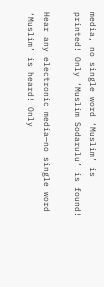media, no single word ‘Muslim’ is printed! Only ‘Muslim Sodarulu’ is found!

Hear any electronic media—no single word ‘Muslim’ is heard! Only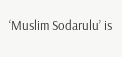‘Muslim Sodarulu’ is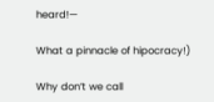heard!—

What a pinnacle of hipocracy!)

Why don’t we call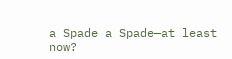a Spade a Spade—at least now?